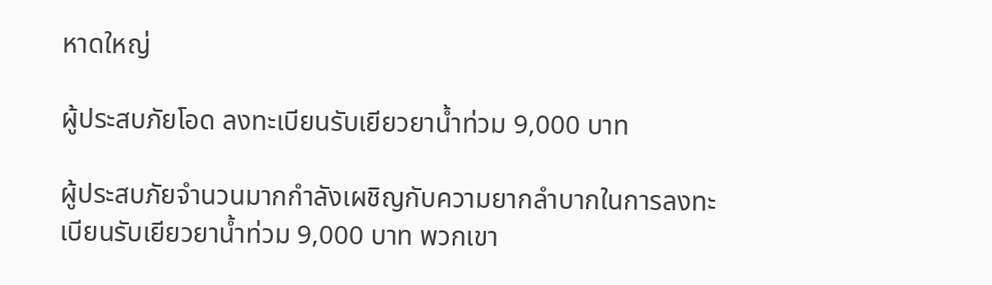หาดใหญ่

ผู้ประสบภัยโอด ลงทะเบียนรับเยียวยาน้ำท่วม 9,000 บาท

ผู้ประสบภัยจำนวนมากกำลังเผชิญกับความยากลำบากในการลงทะเบียนรับเยียวยาน้ำท่วม 9,000 บาท พวกเขา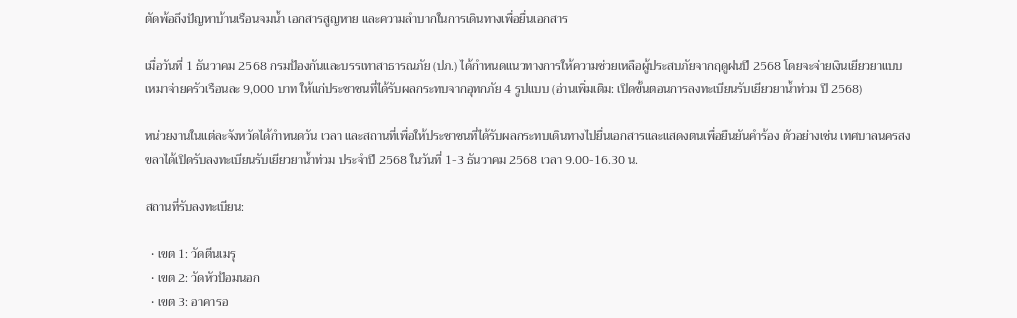ตัดพ้อถึงปัญหาบ้านเรือนจมน้ำ เอกสารสูญหาย และความลำบากในการเดินทางเพื่อยื่นเอกสาร

เมื่อวันที่ 1 ธันวาคม 2568 กรมป้องกันและบรรเทาสาธารณภัย (ปภ.) ได้กำหนดแนวทางการให้ความช่วยเหลือผู้ประสบภัยจากฤดูฝนปี 2568 โดยจะจ่ายเงินเยียวยาแบบเหมาจ่ายครัวเรือนละ 9,000 บาท ให้แก่ประชาชนที่ได้รับผลกระทบจากอุทกภัย 4 รูปแบบ (อ่านเพิ่มเติม: เปิดขั้นตอนการลงทะเบียนรับเยียวยาน้ำท่วม ปี 2568)

หน่วยงานในแต่ละจังหวัดได้กำหนดวัน เวลา และสถานที่เพื่อให้ประชาชนที่ได้รับผลกระทบเดินทางไปยื่นเอกสารและแสดงตนเพื่อยืนยันคำร้อง ตัวอย่างเช่น เทศบาลนครสงขลาได้เปิดรับลงทะเบียนรับเยียวยาน้ำท่วม ประจำปี 2568 ในวันที่ 1-3 ธันวาคม 2568 เวลา 9.00-16.30 น.

สถานที่รับลงทะเบียน:

  • เขต 1: วัดตีนเมรุ
  • เขต 2: วัดหัวป้อมนอก
  • เขต 3: อาคารอ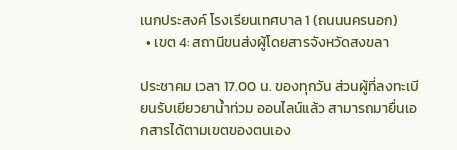เนกประสงค์ โรงเรียนเทศบาล 1 (ถนนนครนอก)
  • เขต 4: สถานีขนส่งผู้โดยสารจังหวัดสงขลา

ประชาคม เวลา 17.00 น. ของทุกวัน ส่วนผู้ที่ลงทะเบียนรับเยียวยาน้ำท่วม ออนไลน์แล้ว สามารถมายื่นเอกสารได้ตามเขตของตนเอง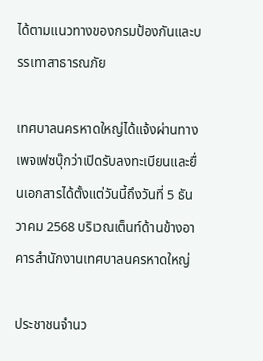ได้ตามแนวทางของกรมป้องกันและบรรเทาสาธารณภัย

เทศบาลนครหาดใหญ่ได้แจ้งผ่านทางเพจเฟซบุ๊กว่าเปิดรับลงทะเบียนและยื่นเอกสารได้ตั้งแต่วันนี้ถึงวันที่ 5 ธันวาคม 2568 บริเวณเต็นท์ด้านข้างอาคารสำนักงานเทศบาลนครหาดใหญ่

ประชาชนจำนว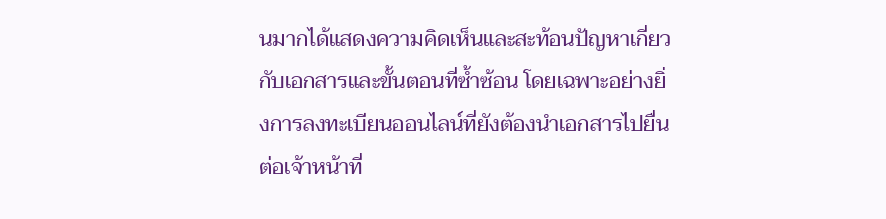นมากได้แสดงความคิดเห็นและสะท้อนปัญหาเกี่ยวกับเอกสารและขั้นตอนที่ซ้ำซ้อน โดยเฉพาะอย่างยิ่งการลงทะเบียนออนไลน์ที่ยังต้องนำเอกสารไปยื่นต่อเจ้าหน้าที่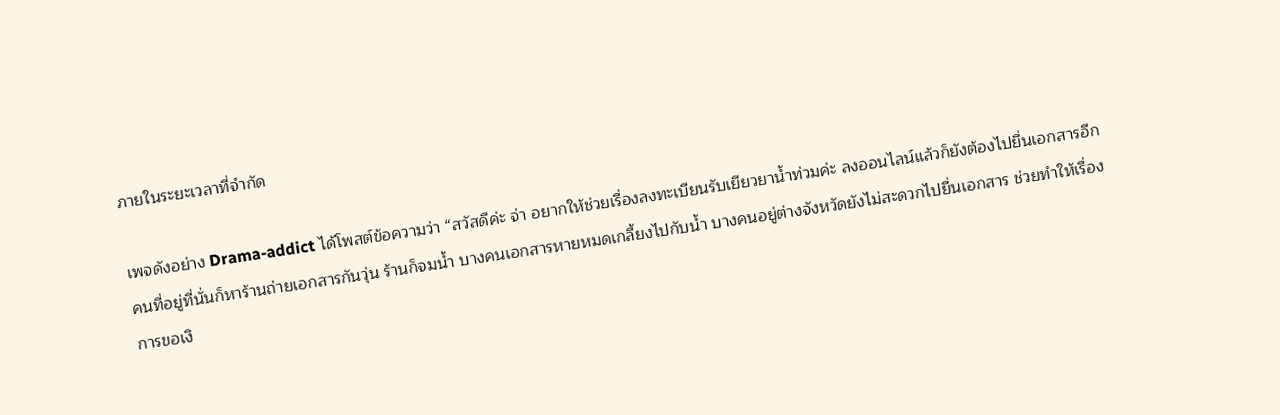ภายในระยะเวลาที่จำกัด

เพจดังอย่าง Drama-addict ได้โพสต์ข้อความว่า “สวัสดีค่ะ จ่า อยากให้ช่วยเรื่องลงทะเบียนรับเยียวยาน้ำท่วมค่ะ ลงออนไลน์แล้วก็ยังต้องไปยื่นเอกสารอีก คนที่อยู่ที่นั่นก็หาร้านถ่ายเอกสารกันวุ่น ร้านก็จมน้ำ บางคนเอกสารหายหมดเกลี้ยงไปกับน้ำ บางคนอยู่ต่างจังหวัดยังไม่สะดวกไปยื่นเอกสาร ช่วยทำให้เรื่องการขอเงิ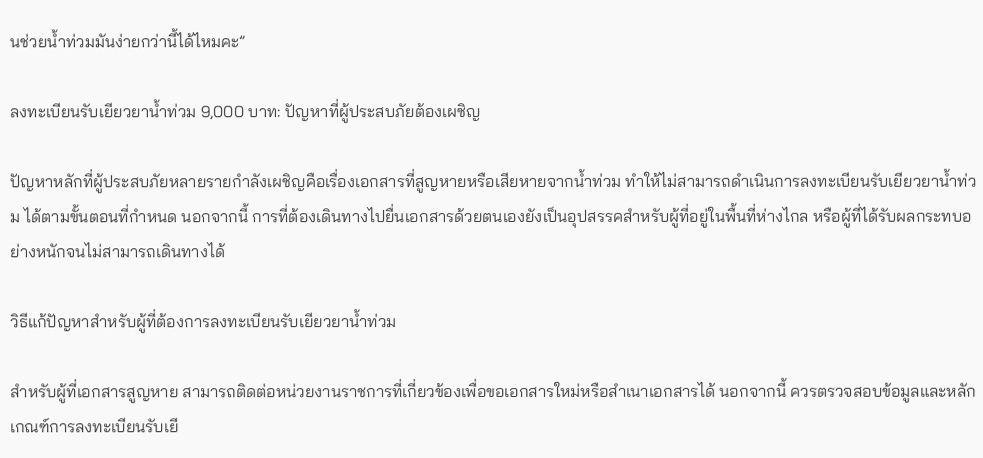นช่วยน้ำท่วมมันง่ายกว่านี้ได้ไหมคะ”

ลงทะเบียนรับเยียวยาน้ำท่วม 9,000 บาท: ปัญหาที่ผู้ประสบภัยต้องเผชิญ

ปัญหาหลักที่ผู้ประสบภัยหลายรายกำลังเผชิญคือเรื่องเอกสารที่สูญหายหรือเสียหายจากน้ำท่วม ทำให้ไม่สามารถดำเนินการลงทะเบียนรับเยียวยาน้ำท่วม ได้ตามขั้นตอนที่กำหนด นอกจากนี้ การที่ต้องเดินทางไปยื่นเอกสารด้วยตนเองยังเป็นอุปสรรคสำหรับผู้ที่อยู่ในพื้นที่ห่างไกล หรือผู้ที่ได้รับผลกระทบอย่างหนักจนไม่สามารถเดินทางได้

วิธีแก้ปัญหาสำหรับผู้ที่ต้องการลงทะเบียนรับเยียวยาน้ำท่วม

สำหรับผู้ที่เอกสารสูญหาย สามารถติดต่อหน่วยงานราชการที่เกี่ยวข้องเพื่อขอเอกสารใหม่หรือสำเนาเอกสารได้ นอกจากนี้ ควรตรวจสอบข้อมูลและหลักเกณฑ์การลงทะเบียนรับเยี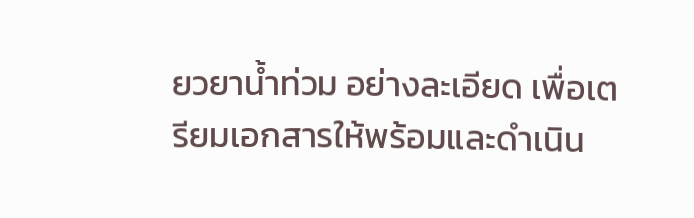ยวยาน้ำท่วม อย่างละเอียด เพื่อเตรียมเอกสารให้พร้อมและดำเนิน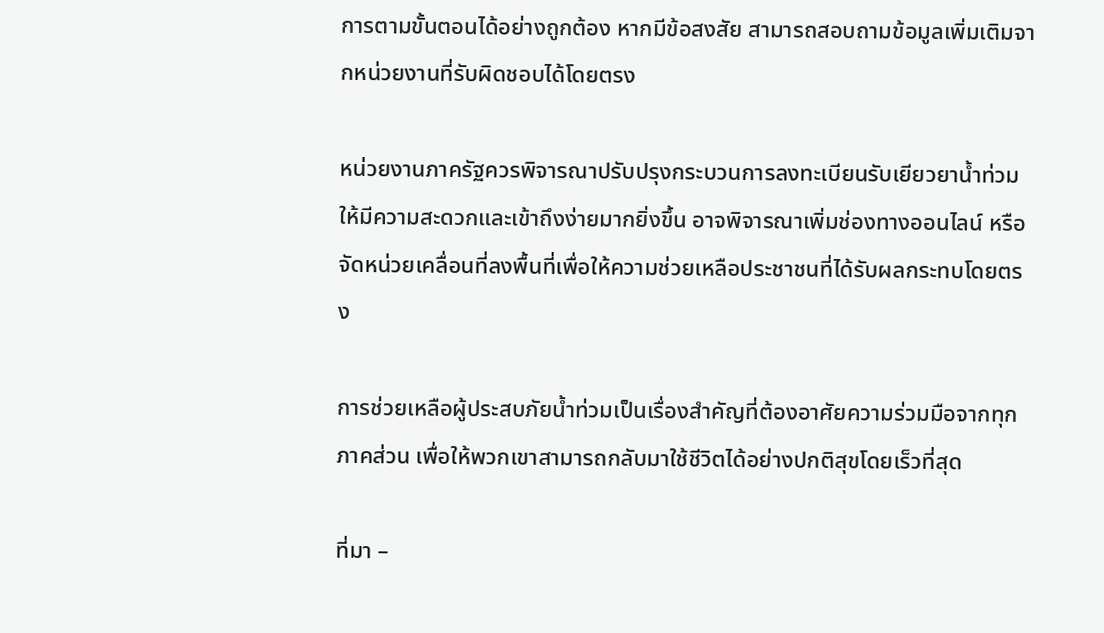การตามขั้นตอนได้อย่างถูกต้อง หากมีข้อสงสัย สามารถสอบถามข้อมูลเพิ่มเติมจากหน่วยงานที่รับผิดชอบได้โดยตรง

หน่วยงานภาครัฐควรพิจารณาปรับปรุงกระบวนการลงทะเบียนรับเยียวยาน้ำท่วม ให้มีความสะดวกและเข้าถึงง่ายมากยิ่งขึ้น อาจพิจารณาเพิ่มช่องทางออนไลน์ หรือจัดหน่วยเคลื่อนที่ลงพื้นที่เพื่อให้ความช่วยเหลือประชาชนที่ได้รับผลกระทบโดยตรง

การช่วยเหลือผู้ประสบภัยน้ำท่วมเป็นเรื่องสำคัญที่ต้องอาศัยความร่วมมือจากทุกภาคส่วน เพื่อให้พวกเขาสามารถกลับมาใช้ชีวิตได้อย่างปกติสุขโดยเร็วที่สุด

ที่มา –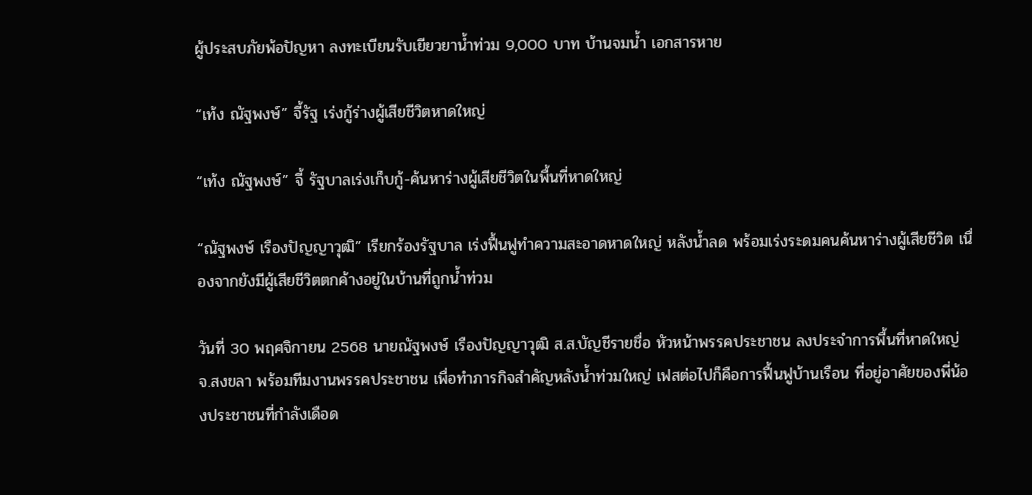ผู้ประสบภัยพ้อปัญหา ลงทะเบียนรับเยียวยาน้ำท่วม 9,000 บาท บ้านจมน้ำ เอกสารหาย

“เท้ง ณัฐพงษ์” จี้รัฐ เร่งกู้ร่างผู้เสียชีวิตหาดใหญ่

“เท้ง ณัฐพงษ์” จี้ รัฐบาลเร่งเก็บกู้-ค้นหาร่างผู้เสียชีวิตในพื้นที่หาดใหญ่

“ณัฐพงษ์ เรืองปัญญาวุฒิ” เรียกร้องรัฐบาล เร่งฟื้นฟูทำความสะอาดหาดใหญ่ หลังน้ำลด พร้อมเร่งระดมคนค้นหาร่างผู้เสียชีวิต เนื่องจากยังมีผู้เสียชีวิตตกค้างอยู่ในบ้านที่ถูกน้ำท่วม

วันที่ 30 พฤศจิกายน 2568 นายณัฐพงษ์ เรืองปัญญาวุฒิ ส.ส.บัญชีรายชื่อ หัวหน้าพรรคประชาชน ลงประจำการพื้นที่หาดใหญ่ จ.สงขลา พร้อมทีมงานพรรคประชาชน เพื่อทำภารกิจสำคัญหลังน้ำท่วมใหญ่ เฟสต่อไปก็คือการฟื้นฟูบ้านเรือน ที่อยู่อาศัยของพี่น้องประชาชนที่กำลังเดือด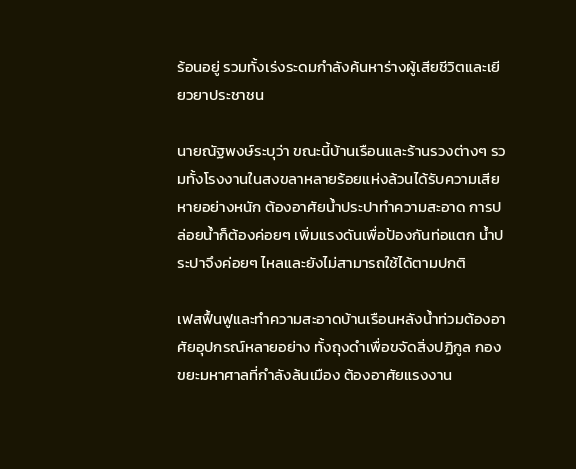ร้อนอยู่ รวมทั้งเร่งระดมกำลังค้นหาร่างผู้เสียชีวิตและเยียวยาประชาชน

นายณัฐพงษ์ระบุว่า ขณะนี้บ้านเรือนและร้านรวงต่างๆ รวมทั้งโรงงานในสงขลาหลายร้อยแห่งล้วนได้รับความเสียหายอย่างหนัก ต้องอาศัยน้ำประปาทำความสะอาด การปล่อยน้ำก็ต้องค่อยๆ เพิ่มแรงดันเพื่อป้องกันท่อแตก น้ำประปาจึงค่อยๆ ไหลและยังไม่สามารถใช้ได้ตามปกติ

เฟสฟื้นฟูและทำความสะอาดบ้านเรือนหลังน้ำท่วมต้องอาศัยอุปกรณ์หลายอย่าง ทั้งถุงดำเพื่อขจัดสิ่งปฏิกูล กองขยะมหาศาลที่กำลังล้นเมือง ต้องอาศัยแรงงาน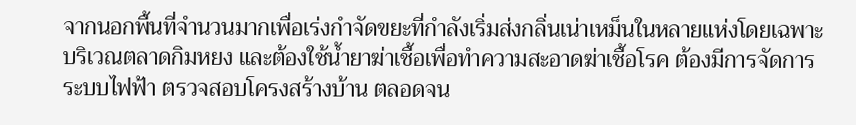จากนอกพื้นที่จำนวนมากเพื่อเร่งกำจัดขยะที่กำลังเริ่มส่งกลิ่นเน่าเหม็นในหลายแห่งโดยเฉพาะบริเวณตลาดกิมหยง และต้องใช้น้ำยาฆ่าเชื้อเพื่อทำความสะอาดฆ่าเชื้อโรค ต้องมีการจัดการระบบไฟฟ้า ตรวจสอบโครงสร้างบ้าน ตลอดจน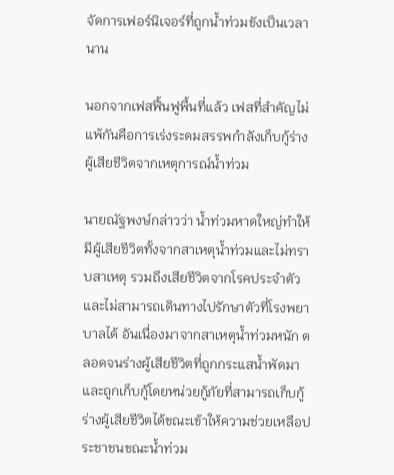จัดการเฟอร์นิเจอร์ที่ถูกน้ำท่วมขังเป็นเวลานาน

นอกจากเฟสฟื้นฟูพื้นที่แล้ว เฟสที่สำคัญไม่แพ้กันคือการเร่งระดมสรรพกำลังเก็บกู้ร่างผู้เสียชีวิตจากเหตุการณ์น้ำท่วม

นายณัฐพงษ์กล่าวว่า น้ำท่วมหาดใหญ่ทำให้มีผู้เสียชีวิตทั้งจากสาเหตุน้ำท่วมและไม่ทราบสาเหตุ รวมถึงเสียชีวิตจากโรคประจำตัวและไม่สามารถเดินทางไปรักษาตัวที่โรงพยาบาลได้ อันเนื่องมาจากสาเหตุน้ำท่วมหนัก ตลอดจนร่างผู้เสียชีวิตที่ถูกกระแสน้ำพัดมาและถูกเก็บกู้โดยหน่วยกู้ภัยที่สามารถเก็บกู้ร่างผู้เสียชีวิตได้ขณะเข้าให้ความช่วยเหลือประชาชนขณะน้ำท่วม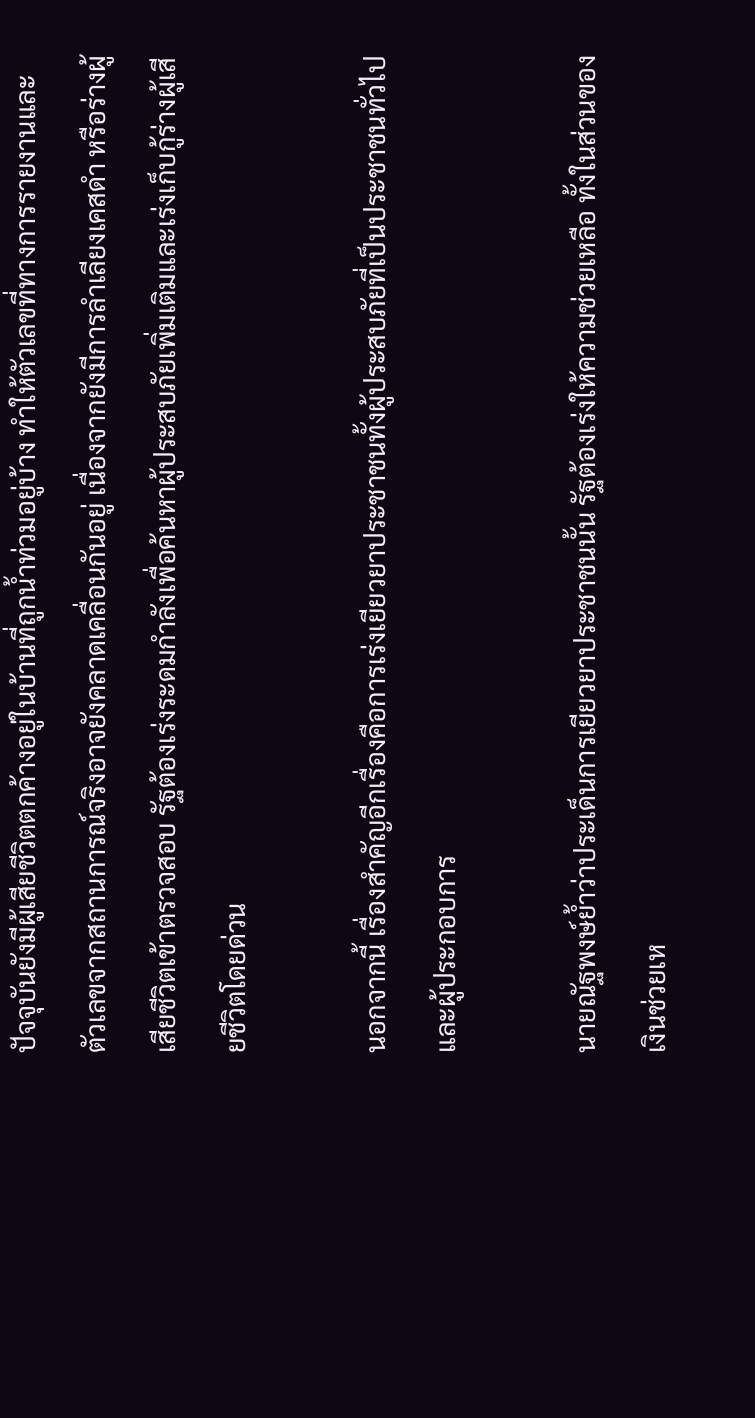ปัจจุบันยังมีผู้เสียชีวิตตกค้างอยู่ในบ้านที่ถูกน้ำท่วมอยู่บ้าง ทำให้ตัวเลขที่ทางการรายงานและตัวเลขจากสถานการณ์จริงอาจยังคลาดเคลื่อนกันอยู่ เนื่องจากยังมีการลำเลียงเคสดำ หรือร่างผู้เสียชีวิตเข้าตรวจสอบ รัฐต้องเร่งระดมกำลังเพื่อค้นหาผู้ประสบภัยเพิ่มเติมและเร่งเก็บกู้ร่างผู้เสียชีวิตโดยด่วน

นอกจากนี้ เรื่องสำคัญอีกเรื่องคือการเร่งเยียวยาประชาชนทั้งผู้ประสบภัยที่เป็นประชาชนทั่วไปและผู้ประกอบการ

นายณัฐพงษ์ย้ำว่าประเด็นการเยียวยาประชาชนนั้น รัฐต้องเร่งให้ความช่วยเหลือ ทั้งในส่วนของเงินช่วยเห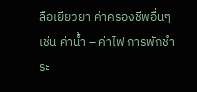ลือเยียวยา ค่าครองชีพอื่นๆ เช่น ค่าน้ำ – ค่าไฟ การพักชำระ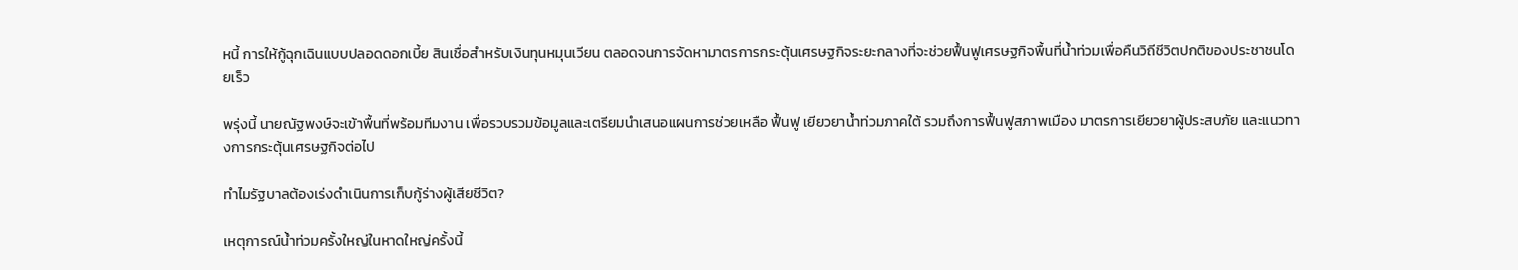หนี้ การให้กู้ฉุกเฉินแบบปลอดดอกเบี้ย สินเชื่อสำหรับเงินทุนหมุนเวียน ตลอดจนการจัดหามาตรการกระตุ้นเศรษฐกิจระยะกลางที่จะช่วยฟื้นฟูเศรษฐกิจพื้นที่น้ำท่วมเพื่อคืนวิถีชีวิตปกติของประชาชนโดยเร็ว

พรุ่งนี้ นายณัฐพงษ์จะเข้าพื้นที่พร้อมทีมงาน เพื่อรวบรวมข้อมูลและเตรียมนำเสนอแผนการช่วยเหลือ ฟื้นฟู เยียวยาน้ำท่วมภาคใต้ รวมถึงการฟื้นฟูสภาพเมือง มาตรการเยียวยาผู้ประสบภัย และแนวทางการกระตุ้นเศรษฐกิจต่อไป

ทำไมรัฐบาลต้องเร่งดำเนินการเก็บกู้ร่างผู้เสียชีวิต?

เหตุการณ์น้ำท่วมครั้งใหญ่ในหาดใหญ่ครั้งนี้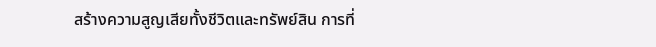สร้างความสูญเสียทั้งชีวิตและทรัพย์สิน การที่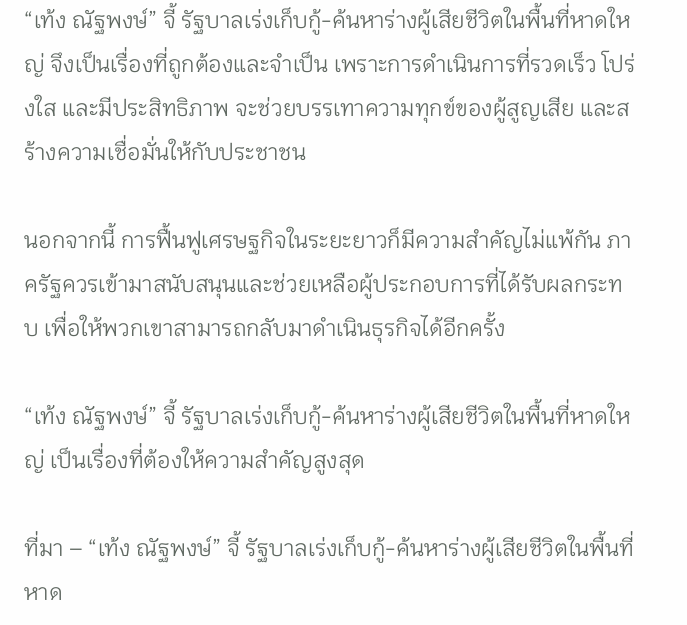“เท้ง ณัฐพงษ์” จี้ รัฐบาลเร่งเก็บกู้-ค้นหาร่างผู้เสียชีวิตในพื้นที่หาดใหญ่ จึงเป็นเรื่องที่ถูกต้องและจำเป็น เพราะการดำเนินการที่รวดเร็ว โปร่งใส และมีประสิทธิภาพ จะช่วยบรรเทาความทุกข์ของผู้สูญเสีย และสร้างความเชื่อมั่นให้กับประชาชน

นอกจากนี้ การฟื้นฟูเศรษฐกิจในระยะยาวก็มีความสำคัญไม่แพ้กัน ภาครัฐควรเข้ามาสนับสนุนและช่วยเหลือผู้ประกอบการที่ได้รับผลกระทบ เพื่อให้พวกเขาสามารถกลับมาดำเนินธุรกิจได้อีกครั้ง

“เท้ง ณัฐพงษ์” จี้ รัฐบาลเร่งเก็บกู้-ค้นหาร่างผู้เสียชีวิตในพื้นที่หาดใหญ่ เป็นเรื่องที่ต้องให้ความสำคัญสูงสุด

ที่มา – “เท้ง ณัฐพงษ์” จี้ รัฐบาลเร่งเก็บกู้-ค้นหาร่างผู้เสียชีวิตในพื้นที่หาด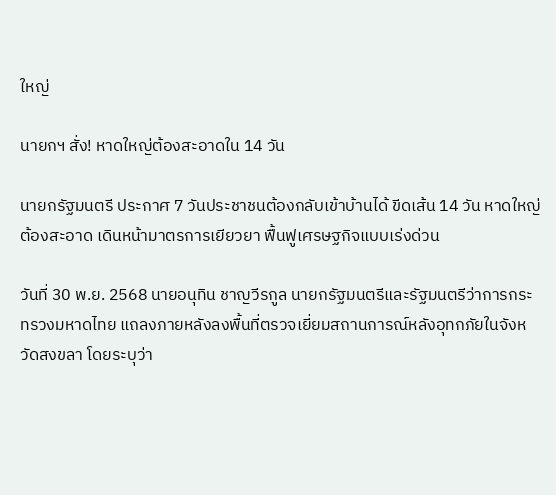ใหญ่

นายกฯ สั่ง! หาดใหญ่ต้องสะอาดใน 14 วัน

นายกรัฐมนตรี ประกาศ 7 วันประชาชนต้องกลับเข้าบ้านได้ ขีดเส้น 14 วัน หาดใหญ่ต้องสะอาด เดินหน้ามาตรการเยียวยา ฟื้นฟูเศรษฐกิจแบบเร่งด่วน

วันที่ 30 พ.ย. 2568 นายอนุทิน ชาญวีรกูล นายกรัฐมนตรีและรัฐมนตรีว่าการกระทรวงมหาดไทย แถลงภายหลังลงพื้นที่ตรวจเยี่ยมสถานการณ์หลังอุทกภัยในจังหวัดสงขลา โดยระบุว่า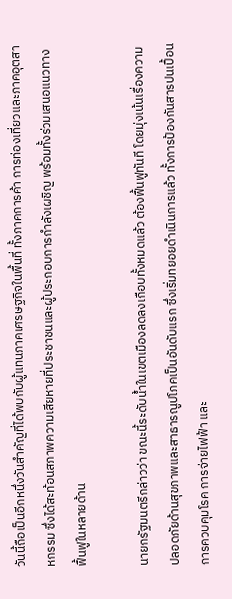วันนี้ถือเป็นอีกหนึ่งวันสำคัญที่ได้พบกับผู้แทนภาคเศรษฐกิจในพื้นที่ ทั้งภาคการค้า การท่องเที่ยวและภาคอุตสาหกรรม ซึ่งได้สะท้อนสภาพความเสียหายที่ประชาชนและผู้ประกอบการกำลังเผชิญ พร้อมทั้งร่วมเสนอแนวทางฟื้นฟูในหลายด้าน

นายกรัฐมนตรีกล่าวว่า ขณะนี้ระดับน้ำในเขตเมืองลดลงเกือบทั้งหมดแล้ว ต้องฟื้นฟูทันที โดยมุ่งเน้นเรื่องความปลอดภัยด้านสุขภาพและสาธารณูปโภคเป็นอันดับแรก ซึ่งเริ่มทยอยดำเนินการแล้ว ทั้งการป้องกันสารปนเปื้อน การควบคุมโรค การจ่ายไฟฟ้า และ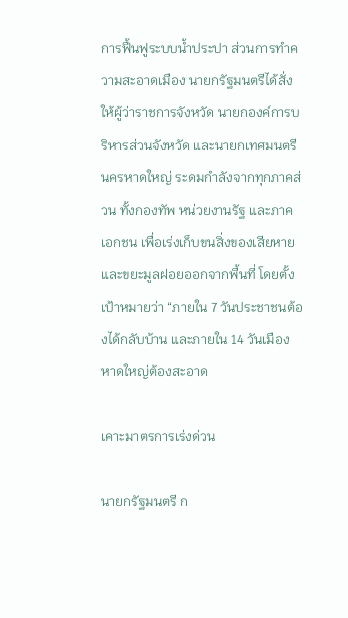การฟื้นฟูระบบน้ำประปา ส่วนการทำความสะอาดเมือง นายกรัฐมนตรีได้สั่งให้ผู้ว่าราชการจังหวัด นายกองค์การบริหารส่วนจังหวัด และนายกเทศมนตรีนครหาดใหญ่ ระดมกำลังจากทุกภาคส่วน ทั้งกองทัพ หน่วยงานรัฐ และภาคเอกชน เพื่อเร่งเก็บขนสิ่งของเสียหายและขยะมูลฝอยออกจากพื้นที่ โดยตั้งเป้าหมายว่า “ภายใน 7 วันประชาชนต้องได้กลับบ้าน และภายใน 14 วันเมืองหาดใหญ่ต้องสะอาด

เคาะมาตรการเร่งด่วน

นายกรัฐมนตรี ก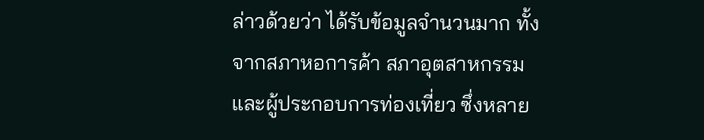ล่าวด้วยว่า ได้รับข้อมูลจำนวนมาก ทั้งจากสภาหอการค้า สภาอุตสาหกรรม และผู้ประกอบการท่องเที่ยว ซึ่งหลาย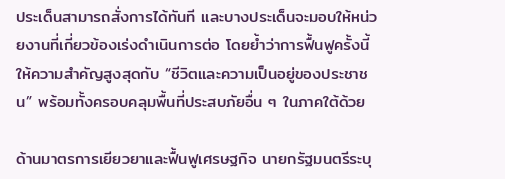ประเด็นสามารถสั่งการได้ทันที และบางประเด็นจะมอบให้หน่วยงานที่เกี่ยวข้องเร่งดำเนินการต่อ โดยย้ำว่าการฟื้นฟูครั้งนี้ให้ความสำคัญสูงสุดกับ “ชีวิตและความเป็นอยู่ของประชาชน” พร้อมทั้งครอบคลุมพื้นที่ประสบภัยอื่น ๆ ในภาคใต้ด้วย

ด้านมาตรการเยียวยาและฟื้นฟูเศรษฐกิจ นายกรัฐมนตรีระบุ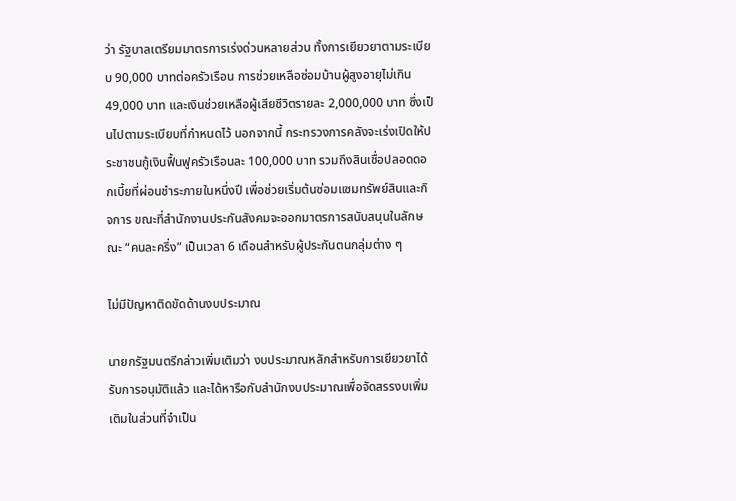ว่า รัฐบาลเตรียมมาตรการเร่งด่วนหลายส่วน ทั้งการเยียวยาตามระเบียบ 90,000 บาทต่อครัวเรือน การช่วยเหลือซ่อมบ้านผู้สูงอายุไม่เกิน 49,000 บาท และเงินช่วยเหลือผู้เสียชีวิตรายละ 2,000,000 บาท ซึ่งเป็นไปตามระเบียบที่กำหนดไว้ นอกจากนี้ กระทรวงการคลังจะเร่งเปิดให้ประชาชนกู้เงินฟื้นฟูครัวเรือนละ 100,000 บาท รวมถึงสินเชื่อปลอดดอกเบี้ยที่ผ่อนชำระภายในหนึ่งปี เพื่อช่วยเริ่มต้นซ่อมแซมทรัพย์สินและกิจการ ขณะที่สำนักงานประกันสังคมจะออกมาตรการสนับสนุนในลักษณะ “คนละครึ่ง” เป็นเวลา 6 เดือนสำหรับผู้ประกันตนกลุ่มต่าง ๆ

ไม่มีปัญหาติดขัดด้านงบประมาณ

นายกรัฐมนตรีกล่าวเพิ่มเติมว่า งบประมาณหลักสำหรับการเยียวยาได้รับการอนุมัติแล้ว และได้หารือกับสำนักงบประมาณเพื่อจัดสรรงบเพิ่มเติมในส่วนที่จำเป็น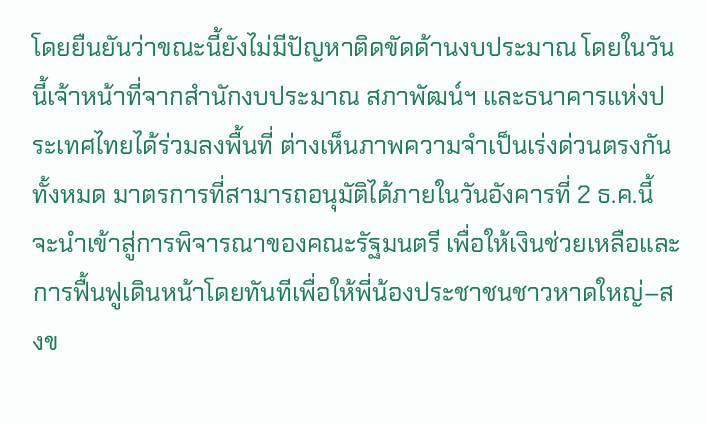โดยยืนยันว่าขณะนี้ยังไม่มีปัญหาติดขัดด้านงบประมาณ โดยในวันนี้เจ้าหน้าที่จากสำนักงบประมาณ สภาพัฒน์ฯ และธนาคารแห่งประเทศไทยได้ร่วมลงพื้นที่ ต่างเห็นภาพความจำเป็นเร่งด่วนตรงกันทั้งหมด มาตรการที่สามารถอนุมัติได้ภายในวันอังคารที่ 2 ธ.ค.นี้ จะนำเข้าสู่การพิจารณาของคณะรัฐมนตรี เพื่อให้เงินช่วยเหลือและการฟื้นฟูเดินหน้าโดยทันทีเพื่อให้พี่น้องประชาชนชาวหาดใหญ่–สงข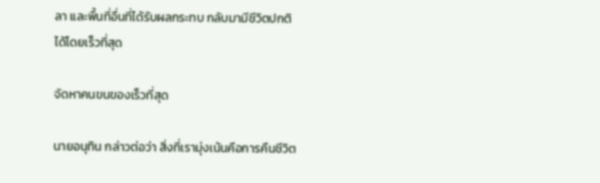ลา และพื้นที่อื่นที่ได้รับผลกระทบ กลับมามีชีวิตปกติได้โดยเร็วที่สุด

จัดหาคนขนของเร็วที่สุด

นายอนุทิน กล่าวต่อว่า สิ่งที่เรามุ่งเน้นคือการคืนชีวิต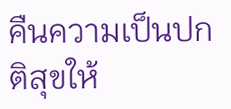คืนความเป็นปกติสุขให้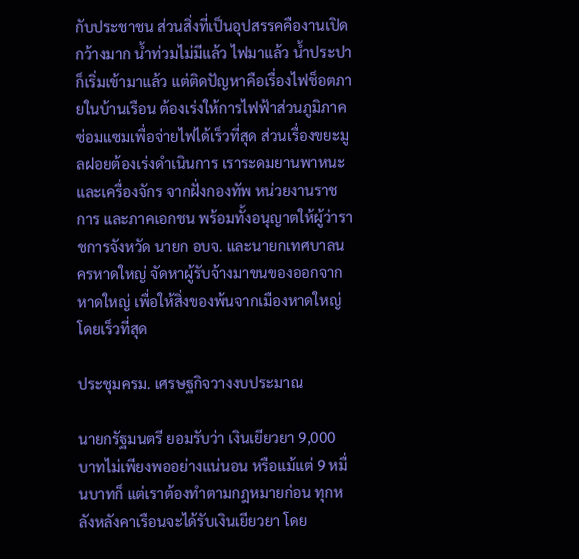กับประชาชน ส่วนสิ่งที่เป็นอุปสรรคคืองานเปิดกว้างมาก น้ำท่วมไม่มีแล้ว ไฟมาแล้ว น้ำประปาก็เริ่มเข้ามาแล้ว แต่ติดปัญหาคือเรื่องไฟช็อตภายในบ้านเรือน ต้องเร่งให้การไฟฟ้าส่วนภูมิภาคซ่อมแซมเพื่อจ่ายไฟได้เร็วที่สุด ส่วนเรื่องขยะมูลฝอยต้องเร่งดำเนินการ เราระดมยานพาหนะและเครื่องจักร จากฝั่งกองทัพ หน่วยงานราชการ และภาคเอกชน พร้อมทั้งอนุญาตให้ผู้ว่าราชการจังหวัด นายก อบจ. และนายกเทศบาลนครหาดใหญ่ จัดหาผู้รับจ้างมาขนของออกจากหาดใหญ่ เพื่อให้สิ่งของพ้นจากเมืองหาดใหญ่โดยเร็วที่สุด

ประชุมครม. เศรษฐกิจวางงบประมาณ

นายกรัฐมนตรี ยอมรับว่า เงินเยียวยา 9,000 บาทไม่เพียงพออย่างแน่นอน หรือแม้แต่ 9 หมื่นบาทก็ แต่เราต้องทำตามกฎหมายก่อน ทุกหลังหลังคาเรือนจะได้รับเงินเยียวยา โดย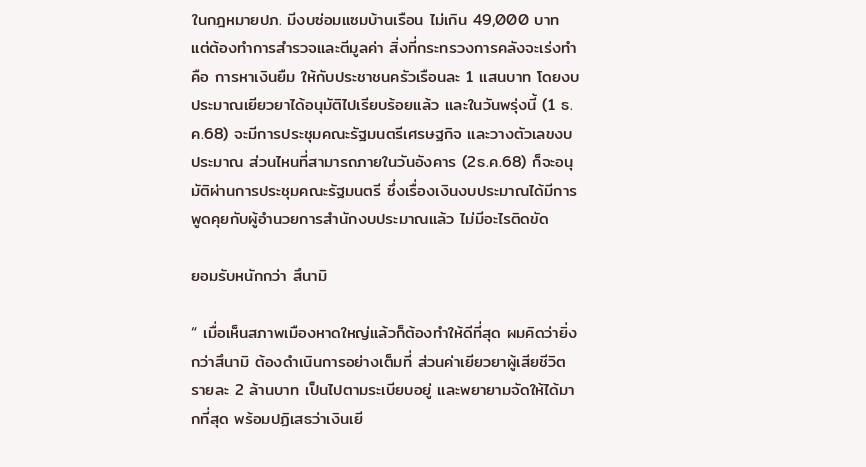ในกฎหมายปภ. มีงบซ่อมแซมบ้านเรือน ไม่เกิน 49,000 บาท แต่ต้องทำการสำรวจและตีมูลค่า สิ่งที่กระทรวงการคลังจะเร่งทำ คือ การหาเงินยืม ให้กับประชาชนครัวเรือนละ 1 แสนบาท โดยงบประมาณเยียวยาได้อนุมัติไปเรียบร้อยแล้ว และในวันพรุ่งนี้ (1 ธ.ค.68) จะมีการประชุมคณะรัฐมนตรีเศรษฐกิจ และวางตัวเลขงบประมาณ ส่วนไหนที่สามารถภายในวันอังคาร (2ธ.ค.68) ก็จะอนุมัติผ่านการประชุมคณะรัฐมนตรี ซึ่งเรื่องเงินงบประมาณได้มีการพูดคุยกับผู้อำนวยการสำนักงบประมาณแล้ว ไม่มีอะไรติดขัด

ยอมรับหนักกว่า สึนามิ

“ เมื่อเห็นสภาพเมืองหาดใหญ่แล้วก็ต้องทำให้ดีที่สุด ผมคิดว่ายิ่งกว่าสึนามิ ต้องดำเนินการอย่างเต็มที่ ส่วนค่าเยียวยาผู้เสียชีวิต รายละ 2 ล้านบาท เป็นไปตามระเบียบอยู่ และพยายามจัดให้ได้มากที่สุด พร้อมปฏิเสธว่าเงินเยี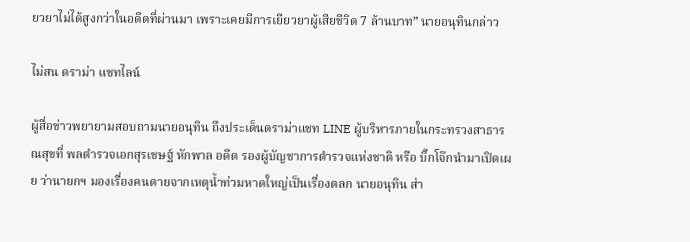ยวยาไม่ได้สูงกว่าในอดีตที่ผ่านมา เพราะเคยมีการเยียวยาผู้เสียชีวิต 7 ล้านบาท” นายอนุทินกล่าว

ไม่สน ดราม่า แชทไลน์

ผู้สื่อข่าวพยายามสอบถามนายอนุทิน ถึงประเด็นดราม่าแชท LINE ผู้บริหารภายในกระทรวงสาธารณสุขที่ พลตำรวจเอกสุรเชษฐ์ หักพาล อดีต รองผู้บัญชาการตำรวจแห่งชาติ หรือ บิ๊กโจ๊กนำมาเปิดเผย ว่านายกฯ มองเรื่องคนตายจากเหตุน้ำท่วมหาดใหญ่เป็นเรื่องตลก นายอนุทิน ส่า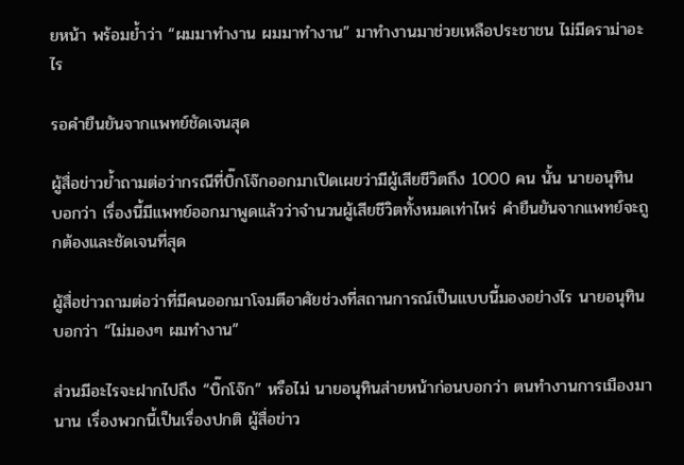ยหน้า พร้อมย้ำว่า “ผมมาทำงาน ผมมาทำงาน” มาทำงานมาช่วยเหลือประชาชน ไม่มีดราม่าอะไร

รอคำยืนยันจากแพทย์ชัดเจนสุด

ผู้สื่อข่าวย้ำถามต่อว่ากรณีที่บิ๊กโจ๊กออกมาเปิดเผยว่ามีผู้เสียชีวิตถึง 1000 คน นั้น นายอนุทิน บอกว่า เรื่องนี้มีแพทย์ออกมาพูดแล้วว่าจำนวนผู้เสียชีวิตทั้งหมดเท่าไหร่ คำยืนยันจากแพทย์จะถูกต้องและชัดเจนที่สุด

ผู้สื่อข่าวถามต่อว่าที่มีคนออกมาโจมตีอาศัยช่วงที่สถานการณ์เป็นแบบนี้มองอย่างไร นายอนุทินบอกว่า “ไม่มองๆ ผมทำงาน”

ส่วนมีอะไรจะฝากไปถึง “บิ๊กโจ๊ก” หรือไม่ นายอนุทินส่ายหน้าก่อนบอกว่า ตนทำงานการเมืองมานาน เรื่องพวกนี้เป็นเรื่องปกติ ผู้สื่อข่าว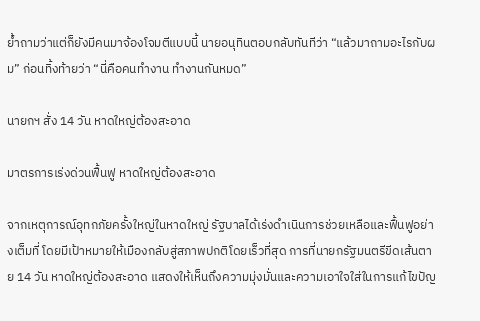ย้ำถามว่าแต่ก็ยังมีคนมาจ้องโจมตีแบบนี้ นายอนุทินตอบกลับทันทีว่า “แล้วมาถามอะไรกับผม” ก่อนทิ้งท้ายว่า “นี่คือคนทำงาน ทำงานกันหมด”

นายกฯ สั่ง 14 วัน หาดใหญ่ต้องสะอาด

มาตรการเร่งด่วนฟื้นฟู หาดใหญ่ต้องสะอาด

จากเหตุการณ์อุทกภัยครั้งใหญ่ในหาดใหญ่ รัฐบาลได้เร่งดำเนินการช่วยเหลือและฟื้นฟูอย่างเต็มที่ โดยมีเป้าหมายให้เมืองกลับสู่สภาพปกติโดยเร็วที่สุด การที่นายกรัฐมนตรีขีดเส้นตาย 14 วัน หาดใหญ่ต้องสะอาด แสดงให้เห็นถึงความมุ่งมั่นและความเอาใจใส่ในการแก้ไขปัญ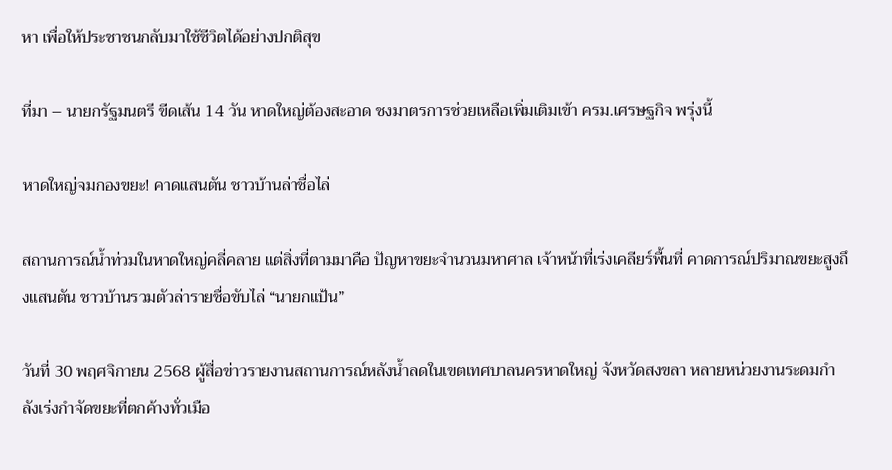หา เพื่อให้ประชาชนกลับมาใช้ชีวิตได้อย่างปกติสุข

ที่มา – นายกรัฐมนตรี ขีดเส้น 14 วัน หาดใหญ่ต้องสะอาด ชงมาตรการช่วยเหลือเพิ่มเติมเข้า ครม.เศรษฐกิจ พรุ่งนี้

หาดใหญ่จมกองขยะ! คาดแสนตัน ชาวบ้านล่าชื่อไล่

สถานการณ์น้ำท่วมในหาดใหญ่คลี่คลาย แต่สิ่งที่ตามมาคือ ปัญหาขยะจำนวนมหาศาล เจ้าหน้าที่เร่งเคลียร์พื้นที่ คาดการณ์ปริมาณขยะสูงถึงแสนตัน ชาวบ้านรวมตัวล่ารายชื่อขับไล่ “นายกแป้น”

วันที่ 30 พฤศจิกายน 2568 ผู้สื่อข่าวรายงานสถานการณ์หลังน้ำลดในเขตเทศบาลนครหาดใหญ่ จังหวัดสงขลา หลายหน่วยงานระดมกำลังเร่งกำจัดขยะที่ตกค้างทั่วเมือ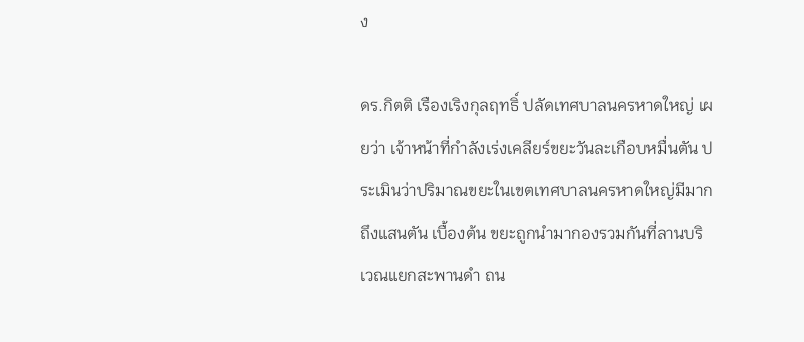ง

ดร.กิตติ เรืองเริงกุลฤทธิ์ ปลัดเทศบาลนครหาดใหญ่ เผยว่า เจ้าหน้าที่กำลังเร่งเคลียร์ขยะวันละเกือบหมื่นตัน ประเมินว่าปริมาณขยะในเขตเทศบาลนครหาดใหญ่มีมากถึงแสนตัน เบื้องต้น ขยะถูกนำมากองรวมกันที่ลานบริเวณแยกสะพานดำ ถน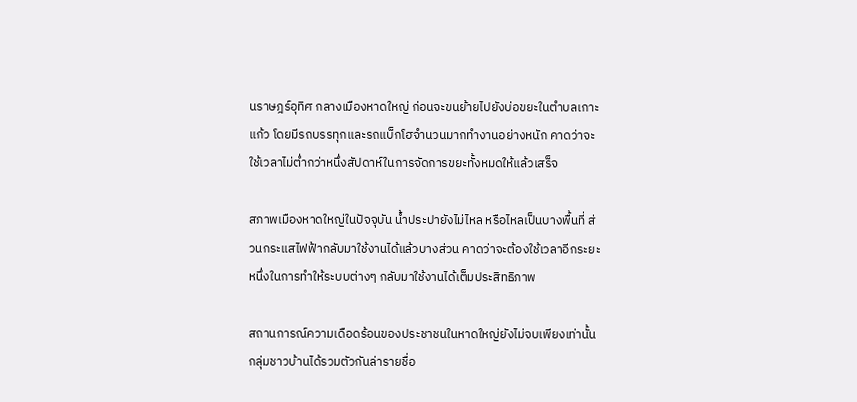นราษฎร์อุทิศ กลางเมืองหาดใหญ่ ก่อนจะขนย้ายไปยังบ่อขยะในตำบลเกาะแก้ว โดยมีรถบรรทุกและรถแบ็กโฮจำนวนมากทำงานอย่างหนัก คาดว่าจะใช้เวลาไม่ต่ำกว่าหนึ่งสัปดาห์ในการจัดการขยะทั้งหมดให้แล้วเสร็จ

สภาพเมืองหาดใหญ่ในปัจจุบัน น้ำประปายังไม่ไหล หรือไหลเป็นบางพื้นที่ ส่วนกระแสไฟฟ้ากลับมาใช้งานได้แล้วบางส่วน คาดว่าจะต้องใช้เวลาอีกระยะหนึ่งในการทำให้ระบบต่างๆ กลับมาใช้งานได้เต็มประสิทธิภาพ

สถานการณ์ความเดือดร้อนของประชาชนในหาดใหญ่ยังไม่จบเพียงเท่านั้น กลุ่มชาวบ้านได้รวมตัวกันล่ารายชื่อ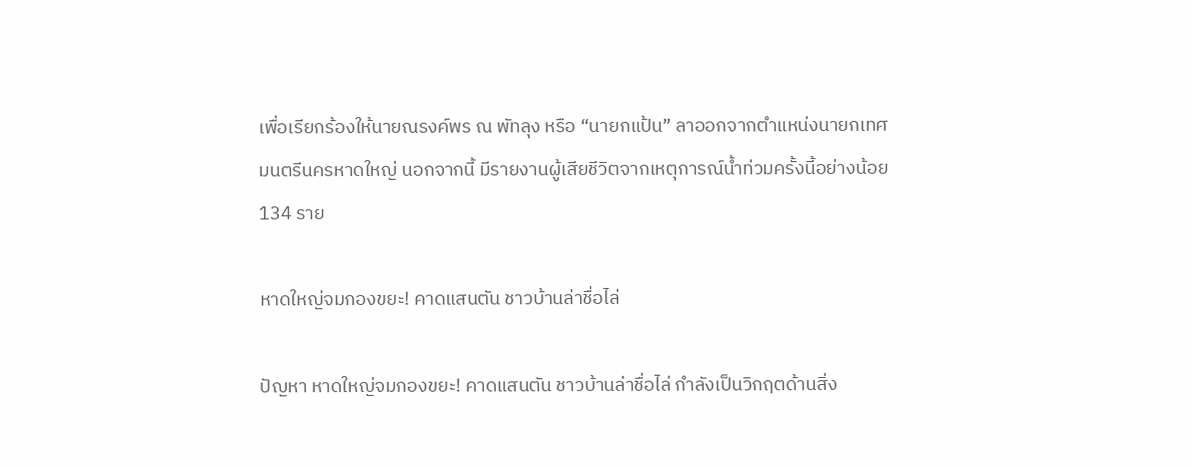เพื่อเรียกร้องให้นายณรงค์พร ณ พัทลุง หรือ “นายกแป้น” ลาออกจากตำแหน่งนายกเทศมนตรีนครหาดใหญ่ นอกจากนี้ มีรายงานผู้เสียชีวิตจากเหตุการณ์น้ำท่วมครั้งนี้อย่างน้อย 134 ราย

หาดใหญ่จมกองขยะ! คาดแสนตัน ชาวบ้านล่าชื่อไล่

ปัญหา หาดใหญ่จมกองขยะ! คาดแสนตัน ชาวบ้านล่าชื่อไล่ กำลังเป็นวิกฤตด้านสิ่ง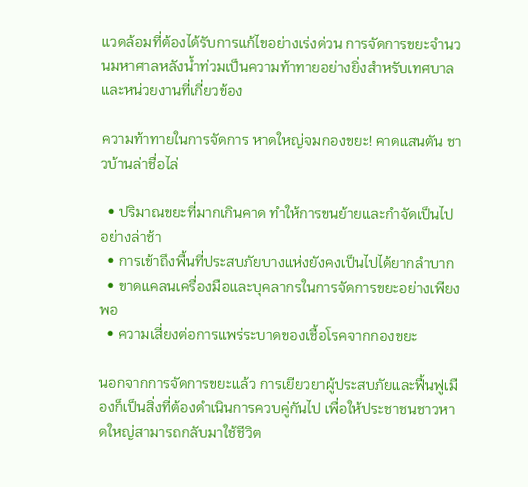แวดล้อมที่ต้องได้รับการแก้ไขอย่างเร่งด่วน การจัดการขยะจำนวนมหาศาลหลังน้ำท่วมเป็นความท้าทายอย่างยิ่งสำหรับเทศบาลและหน่วยงานที่เกี่ยวข้อง

ความท้าทายในการจัดการ หาดใหญ่จมกองขยะ! คาดแสนตัน ชาวบ้านล่าชื่อไล่

  • ปริมาณขยะที่มากเกินคาด ทำให้การขนย้ายและกำจัดเป็นไปอย่างล่าช้า
  • การเข้าถึงพื้นที่ประสบภัยบางแห่งยังคงเป็นไปได้ยากลำบาก
  • ขาดแคลนเครื่องมือและบุคลากรในการจัดการขยะอย่างเพียงพอ
  • ความเสี่ยงต่อการแพร่ระบาดของเชื้อโรคจากกองขยะ

นอกจากการจัดการขยะแล้ว การเยียวยาผู้ประสบภัยและฟื้นฟูเมืองก็เป็นสิ่งที่ต้องดำเนินการควบคู่กันไป เพื่อให้ประชาชนชาวหาดใหญ่สามารถกลับมาใช้ชีวิต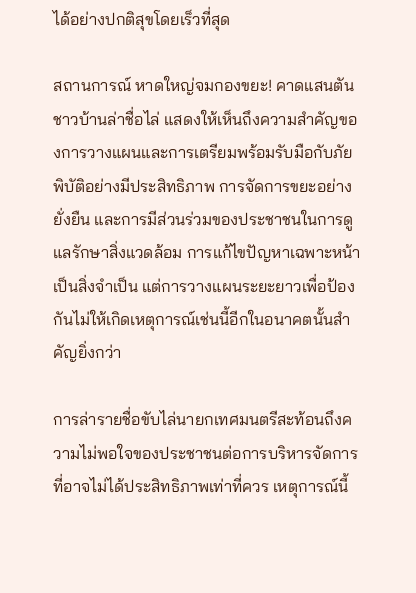ได้อย่างปกติสุขโดยเร็วที่สุด

สถานการณ์ หาดใหญ่จมกองขยะ! คาดแสนตัน ชาวบ้านล่าชื่อไล่ แสดงให้เห็นถึงความสำคัญของการวางแผนและการเตรียมพร้อมรับมือกับภัยพิบัติอย่างมีประสิทธิภาพ การจัดการขยะอย่างยั่งยืน และการมีส่วนร่วมของประชาชนในการดูแลรักษาสิ่งแวดล้อม การแก้ไขปัญหาเฉพาะหน้าเป็นสิ่งจำเป็น แต่การวางแผนระยะยาวเพื่อป้องกันไม่ให้เกิดเหตุการณ์เช่นนี้อีกในอนาคตนั้นสำคัญยิ่งกว่า

การล่ารายชื่อขับไล่นายกเทศมนตรีสะท้อนถึงความไม่พอใจของประชาชนต่อการบริหารจัดการที่อาจไม่ได้ประสิทธิภาพเท่าที่ควร เหตุการณ์นี้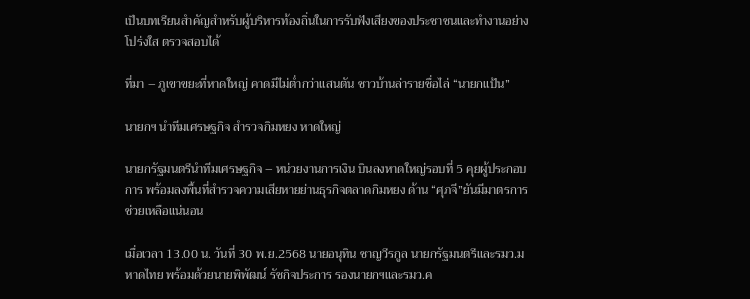เป็นบทเรียนสำคัญสำหรับผู้บริหารท้องถิ่นในการรับฟังเสียงของประชาชนและทำงานอย่างโปร่งใส ตรวจสอบได้

ที่มา – ภูเขาขยะที่หาดใหญ่ คาดมีไม่ต่ำกว่าแสนตัน ชาวบ้านล่ารายชื่อไล่ “นายกแป้น”

นายกฯ นำทีมเศรษฐกิจ สำรวจกิมหยง หาดใหญ่

นายกรัฐมนตรีนำทีมเศรษฐกิจ – หน่วยงานการเงิน บินลงหาดใหญ่รอบที่ 5 คุยผู้ประกอบการ พร้อมลงพื้นที่สำรวจความเสียหายย่านธุรกิจตลาดกิมหยง ด้าน “ศุภจี”ยันมีมาตรการช่วยเหลือแน่นอน

เมื่อเวลา 13.00 น. วันที่ 30 พ.ย.2568 นายอนุทิน ชาญวีรกูล นายกรัฐมนตรีและรมว.มหาดไทย พร้อมด้วยนายพิพัฒน์ รัชกิจประการ รองนายกฯและรมว.ค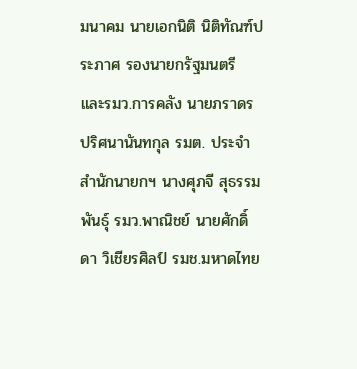มนาคม นายเอกนิติ นิติทัณฑ์ประภาศ รองนายกรัฐมนตรี และรมว.การคลัง นายภราดร ปริศนานันทกุล รมต. ประจำสำนักนายกฯ นางศุภจี สุธรรมพันธุ์ รมว.พาณิชย์ นายศักดิ์ดา วิเชียรศิลป์ รมช.มหาดไทย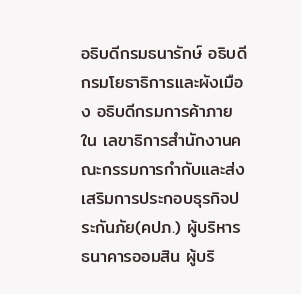อธิบดีกรมธนารักษ์ อธิบดีกรมโยธาธิการและผังเมือง อธิบดีกรมการค้าภายใน เลขาธิการสำนักงานคณะกรรมการกำกับและส่งเสริมการประกอบธุรกิจประกันภัย(คปภ.) ผู้บริหารธนาคารออมสิน ผู้บริ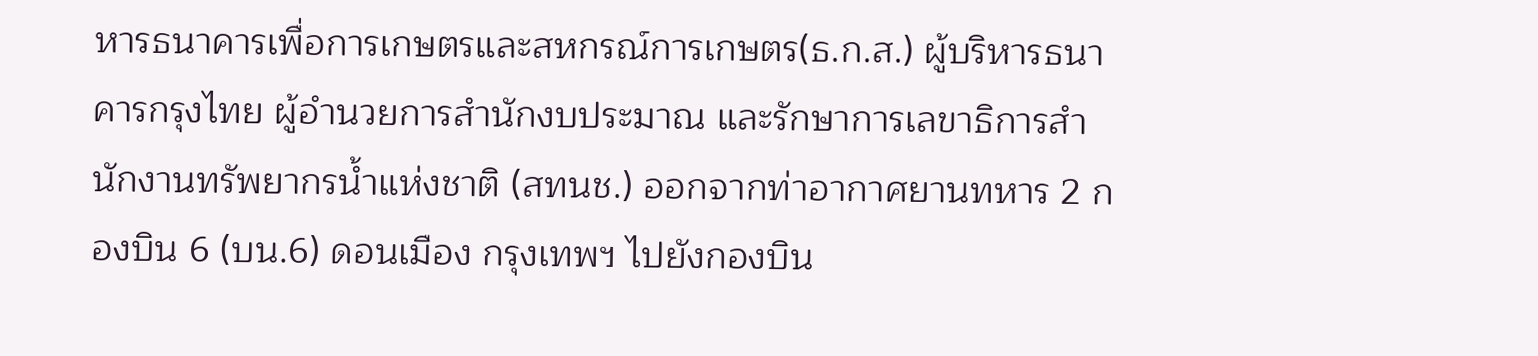หารธนาคารเพื่อการเกษตรและสหกรณ์การเกษตร(ธ.ก.ส.) ผู้บริหารธนาคารกรุงไทย ผู้อำนวยการสำนักงบประมาณ และรักษาการเลขาธิการสำนักงานทรัพยากรน้ำแห่งชาติ (สทนช.) ออกจากท่าอากาศยานทหาร 2 กองบิน 6 (บน.6) ดอนเมือง กรุงเทพฯ ไปยังกองบิน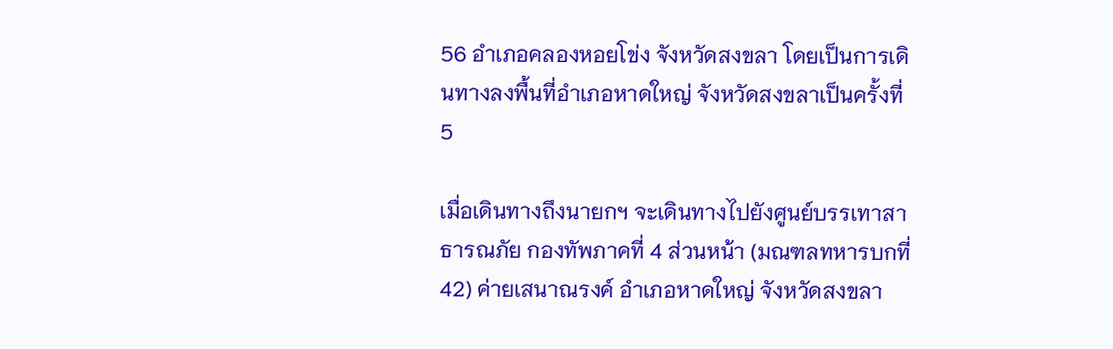56 อำเภอคลองหอยโข่ง จังหวัดสงขลา โดยเป็นการเดินทางลงพื้นที่อำเภอหาดใหญ่ จังหวัดสงขลาเป็นครั้งที่ 5

เมื่อเดินทางถึงนายกฯ จะเดินทางไปยังศูนย์บรรเทาสาธารณภัย กองทัพภาคที่ 4 ส่วนหน้า (มณฑลทหารบกที่ 42) ค่ายเสนาณรงค์ อำเภอหาดใหญ่ จังหวัดสงขลา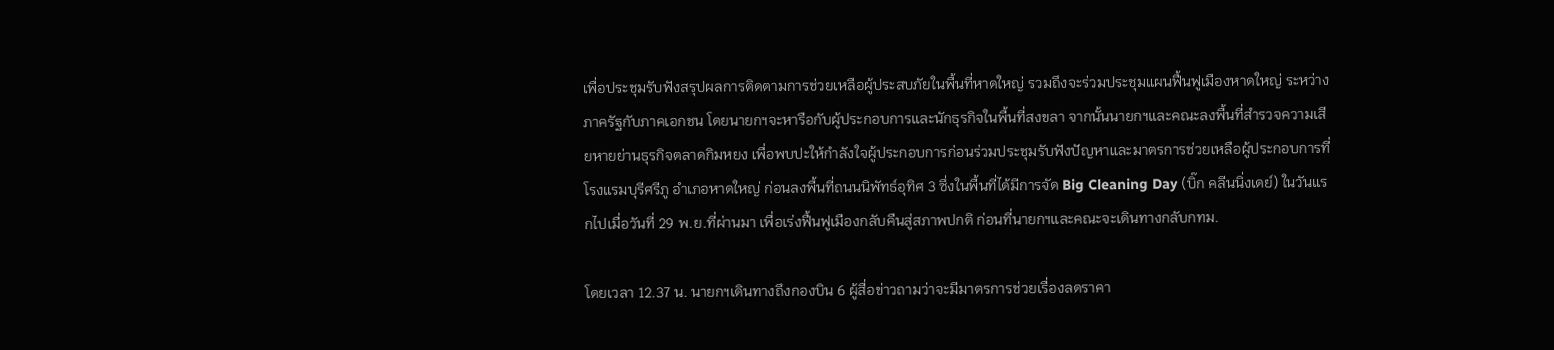เพื่อประชุมรับฟังสรุปผลการติดตามการช่วยเหลือผู้ประสบภัยในพื้นที่หาดใหญ่ รวมถึงจะร่วมประชุมแผนฟื้นฟูเมืองหาดใหญ่ ระหว่างภาครัฐกับภาคเอกชน โดยนายกฯจะหารือกับผู้ประกอบการและนักธุรกิจในพื้นที่สงขลา จากนั้นนายกฯและคณะลงพื้นที่สำรวจความเสียหายย่านธุรกิจตลาดกิมหยง เพื่อพบปะให้กำลังใจผู้ประกอบการก่อนร่วมประชุมรับฟังปัญหาและมาตรการช่วยเหลือผู้ประกอบการที่โรงแรมบุรีศรีภู อำเภอหาดใหญ่ ก่อนลงพื้นที่ถนนนิพัทธ์อุทิศ 3 ซึ่งในพื้นที่ได้มีการจัด Big Cleaning Day (บิ๊ก คลีนนิ่งเดย์) ในวันแรกไปเมื่อวันที่ 29 พ.ย.ที่ผ่านมา เพื่อเร่งฟื้นฟูเมืองกลับคืนสู่สภาพปกติ ก่อนที่นายกฯและคณะจะเดินทางกลับกทม.

โดยเวลา 12.37 น. นายกฯเดินทางถึงกองบิน 6 ผู้สื่อข่าวถามว่าจะมีมาตรการช่วยเรื่องลดราคา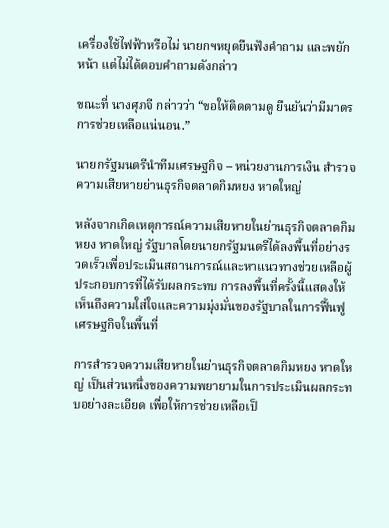เครื่องใช้ไฟฟ้าหรือไม่ นายกฯหยุดยืนฟังคำถาม และพยักหน้า แต่ไม่ได้ตอบคำถามดังกล่าว

ขณะที่ นางศุภจี กล่าวว่า “ขอให้ติดตามดู ยืนยันว่ามีมาตรการช่วยเหลือแน่นอน.”

นายกรัฐมนตรีนำทีมเศรษฐกิจ – หน่วยงานการเงิน สำรวจความเสียหายย่านธุรกิจตลาดกิมหยง หาดใหญ่

หลังจากเกิดเหตุการณ์ความเสียหายในย่านธุรกิจตลาดกิมหยง หาดใหญ่ รัฐบาลโดยนายกรัฐมนตรีได้ลงพื้นที่อย่างรวดเร็วเพื่อประเมินสถานการณ์และหาแนวทางช่วยเหลือผู้ประกอบการที่ได้รับผลกระทบ การลงพื้นที่ครั้งนี้แสดงให้เห็นถึงความใส่ใจและความมุ่งมั่นของรัฐบาลในการฟื้นฟูเศรษฐกิจในพื้นที่

การสำรวจความเสียหายในย่านธุรกิจตลาดกิมหยง หาดใหญ่ เป็นส่วนหนึ่งของความพยายามในการประเมินผลกระทบอย่างละเอียด เพื่อให้การช่วยเหลือเป็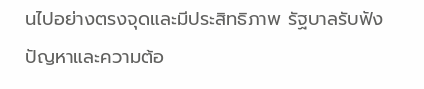นไปอย่างตรงจุดและมีประสิทธิภาพ รัฐบาลรับฟังปัญหาและความต้อ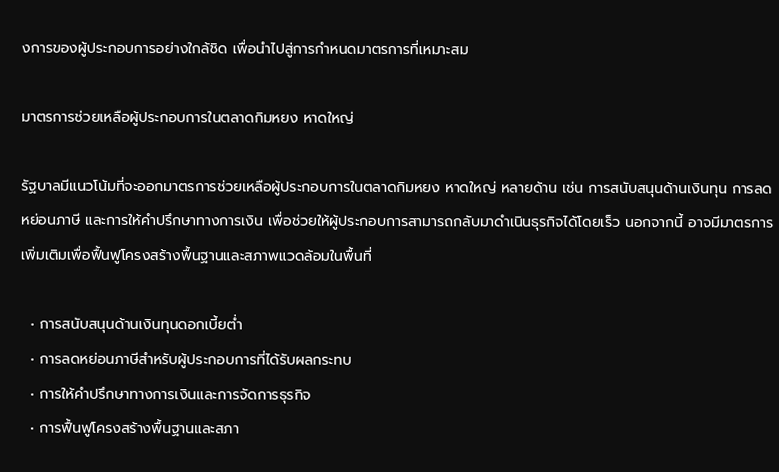งการของผู้ประกอบการอย่างใกล้ชิด เพื่อนำไปสู่การกำหนดมาตรการที่เหมาะสม

มาตรการช่วยเหลือผู้ประกอบการในตลาดกิมหยง หาดใหญ่

รัฐบาลมีแนวโน้มที่จะออกมาตรการช่วยเหลือผู้ประกอบการในตลาดกิมหยง หาดใหญ่ หลายด้าน เช่น การสนับสนุนด้านเงินทุน การลดหย่อนภาษี และการให้คำปรึกษาทางการเงิน เพื่อช่วยให้ผู้ประกอบการสามารถกลับมาดำเนินธุรกิจได้โดยเร็ว นอกจากนี้ อาจมีมาตรการเพิ่มเติมเพื่อฟื้นฟูโครงสร้างพื้นฐานและสภาพแวดล้อมในพื้นที่

  • การสนับสนุนด้านเงินทุนดอกเบี้ยต่ำ
  • การลดหย่อนภาษีสำหรับผู้ประกอบการที่ได้รับผลกระทบ
  • การให้คำปรึกษาทางการเงินและการจัดการธุรกิจ
  • การฟื้นฟูโครงสร้างพื้นฐานและสภา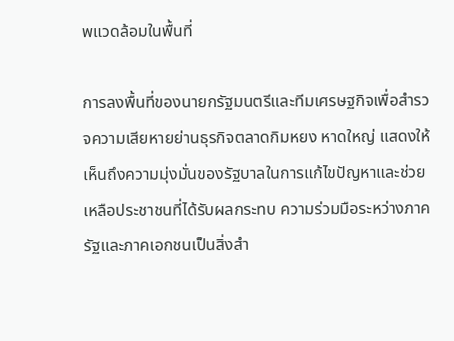พแวดล้อมในพื้นที่

การลงพื้นที่ของนายกรัฐมนตรีและทีมเศรษฐกิจเพื่อสำรวจความเสียหายย่านธุรกิจตลาดกิมหยง หาดใหญ่ แสดงให้เห็นถึงความมุ่งมั่นของรัฐบาลในการแก้ไขปัญหาและช่วยเหลือประชาชนที่ได้รับผลกระทบ ความร่วมมือระหว่างภาครัฐและภาคเอกชนเป็นสิ่งสำ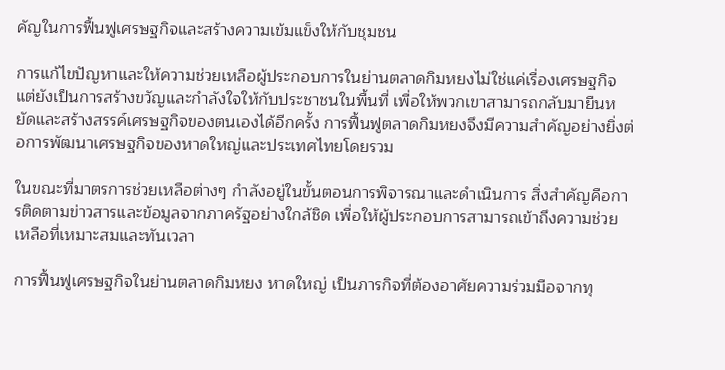คัญในการฟื้นฟูเศรษฐกิจและสร้างความเข้มแข็งให้กับชุมชน

การแก้ไขปัญหาและให้ความช่วยเหลือผู้ประกอบการในย่านตลาดกิมหยงไม่ใช่แค่เรื่องเศรษฐกิจ แต่ยังเป็นการสร้างขวัญและกำลังใจให้กับประชาชนในพื้นที่ เพื่อให้พวกเขาสามารถกลับมายืนหยัดและสร้างสรรค์เศรษฐกิจของตนเองได้อีกครั้ง การฟื้นฟูตลาดกิมหยงจึงมีความสำคัญอย่างยิ่งต่อการพัฒนาเศรษฐกิจของหาดใหญ่และประเทศไทยโดยรวม

ในขณะที่มาตรการช่วยเหลือต่างๆ กำลังอยู่ในขั้นตอนการพิจารณาและดำเนินการ สิ่งสำคัญคือการติดตามข่าวสารและข้อมูลจากภาครัฐอย่างใกล้ชิด เพื่อให้ผู้ประกอบการสามารถเข้าถึงความช่วยเหลือที่เหมาะสมและทันเวลา

การฟื้นฟูเศรษฐกิจในย่านตลาดกิมหยง หาดใหญ่ เป็นภารกิจที่ต้องอาศัยความร่วมมือจากทุ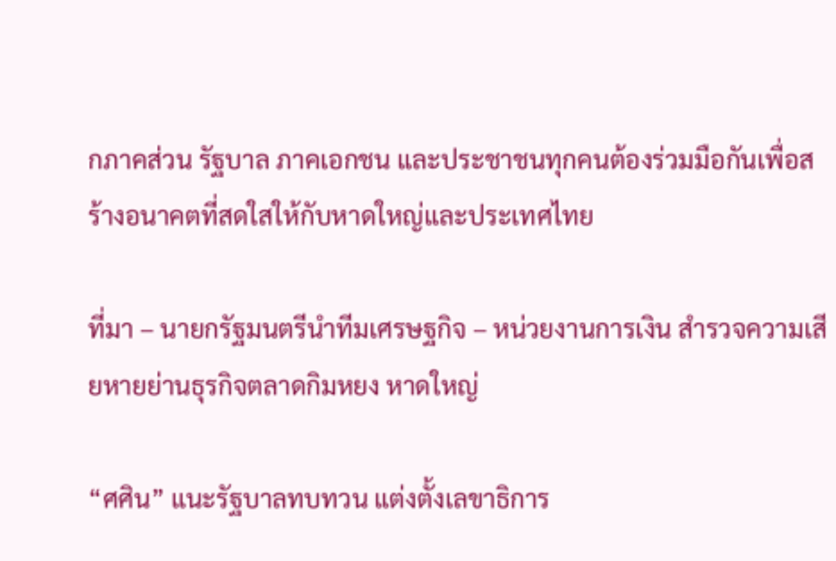กภาคส่วน รัฐบาล ภาคเอกชน และประชาชนทุกคนต้องร่วมมือกันเพื่อสร้างอนาคตที่สดใสให้กับหาดใหญ่และประเทศไทย

ที่มา – นายกรัฐมนตรีนำทีมเศรษฐกิจ – หน่วยงานการเงิน สำรวจความเสียหายย่านธุรกิจตลาดกิมหยง หาดใหญ่

“ศศิน” แนะรัฐบาลทบทวน แต่งตั้งเลขาธิการ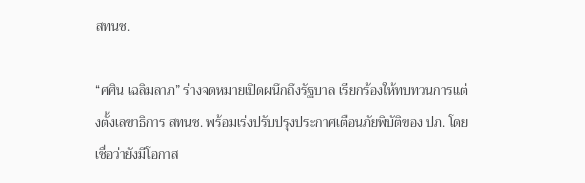สทนช.

“ศศิน เฉลิมลาภ” ร่างจดหมายเปิดผนึกถึงรัฐบาล เรียกร้องให้ทบทวนการแต่งตั้งเลขาธิการ สทนช. พร้อมเร่งปรับปรุงประกาศเตือนภัยพิบัติของ ปภ. โดยเชื่อว่ายังมีโอกาส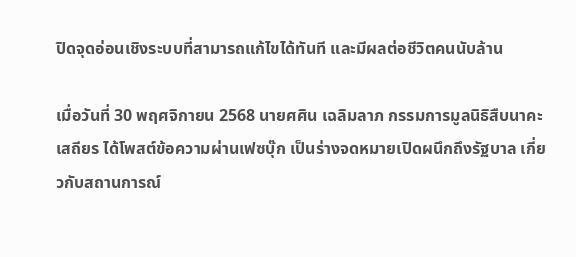ปิดจุดอ่อนเชิงระบบที่สามารถแก้ไขได้ทันที และมีผลต่อชีวิตคนนับล้าน

เมื่อวันที่ 30 พฤศจิกายน 2568 นายศศิน เฉลิมลาภ กรรมการมูลนิธิสืบนาคะเสถียร ได้โพสต์ข้อความผ่านเฟซบุ๊ก เป็นร่างจดหมายเปิดผนึกถึงรัฐบาล เกี่ยวกับสถานการณ์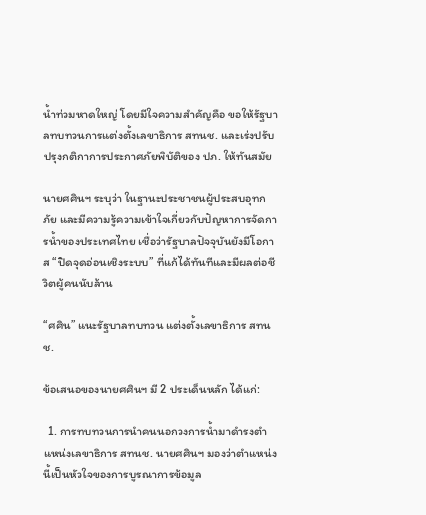น้ำท่วมหาดใหญ่ โดยมีใจความสำคัญคือ ขอให้รัฐบาลทบทวนการแต่งตั้งเลขาธิการ สทนช. และเร่งปรับปรุงกติกาการประกาศภัยพิบัติของ ปภ. ให้ทันสมัย

นายศศินฯ ระบุว่า ในฐานะประชาชนผู้ประสบอุทกภัย และมีความรู้ความเข้าใจเกี่ยวกับปัญหาการจัดการน้ำของประเทศไทย เชื่อว่ารัฐบาลปัจจุบันยังมีโอกาส “ปิดจุดอ่อนเชิงระบบ” ที่แก้ได้ทันทีและมีผลต่อชีวิตผู้คนนับล้าน

“ศศิน” แนะรัฐบาลทบทวน แต่งตั้งเลขาธิการ สทนช.

ข้อเสนอของนายศศินฯ มี 2 ประเด็นหลัก ได้แก่:

  1. การทบทวนการนำคนนอกวงการน้ำมาดำรงตำแหน่งเลขาธิการ สทนช. นายศศินฯ มองว่าตำแหน่งนี้เป็นหัวใจของการบูรณาการข้อมูล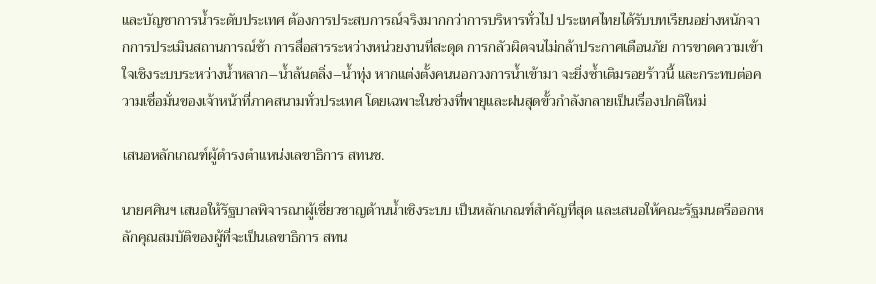และบัญชาการน้ำระดับประเทศ ต้องการประสบการณ์จริงมากกว่าการบริหารทั่วไป ประเทศไทยได้รับบทเรียนอย่างหนักจากการประเมินสถานการณ์ช้า การสื่อสารระหว่างหน่วยงานที่สะดุด การกลัวผิดจนไม่กล้าประกาศเตือนภัย การขาดความเข้าใจเชิงระบบระหว่างน้ำหลาก–น้ำล้นตลิ่ง–น้ำทุ่ง หากแต่งตั้งคนนอกวงการน้ำเข้ามา จะยิ่งซ้ำเติมรอยร้าวนี้ และกระทบต่อความเชื่อมั่นของเจ้าหน้าที่ภาคสนามทั่วประเทศ โดยเฉพาะในช่วงที่พายุและฝนสุดขั้วกำลังกลายเป็นเรื่องปกติใหม่

เสนอหลักเกณฑ์ผู้ดำรงตำแหน่งเลขาธิการ สทนช.

นายศศินฯ เสนอให้รัฐบาลพิจารณาผู้เชี่ยวชาญด้านน้ำเชิงระบบ เป็นหลักเกณฑ์สำคัญที่สุด และเสนอให้คณะรัฐมนตรีออกหลักคุณสมบัติของผู้ที่จะเป็นเลขาธิการ สทน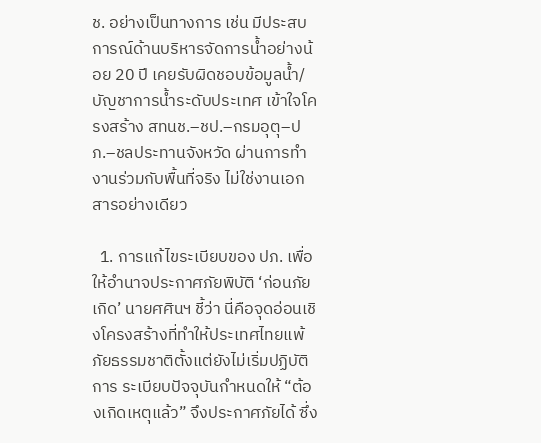ช. อย่างเป็นทางการ เช่น มีประสบการณ์ด้านบริหารจัดการน้ำอย่างน้อย 20 ปี เคยรับผิดชอบข้อมูลน้ำ/บัญชาการน้ำระดับประเทศ เข้าใจโครงสร้าง สทนช.–ชป.–กรมอุตุ–ปภ.–ชลประทานจังหวัด ผ่านการทำงานร่วมกับพื้นที่จริง ไม่ใช่งานเอกสารอย่างเดียว

  1. การแก้ไขระเบียบของ ปภ. เพื่อให้อำนาจประกาศภัยพิบัติ ‘ก่อนภัยเกิด’ นายศศินฯ ชี้ว่า นี่คือจุดอ่อนเชิงโครงสร้างที่ทำให้ประเทศไทยแพ้ภัยธรรมชาติตั้งแต่ยังไม่เริ่มปฏิบัติการ ระเบียบปัจจุบันกำหนดให้ “ต้องเกิดเหตุแล้ว” จึงประกาศภัยได้ ซึ่ง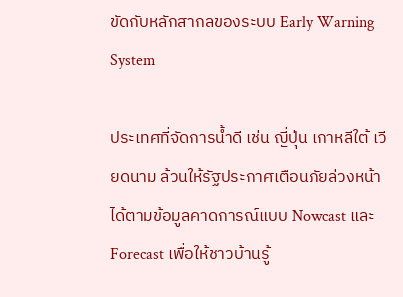ขัดกับหลักสากลของระบบ Early Warning System

ประเทศที่จัดการน้ำดี เช่น ญี่ปุ่น เกาหลีใต้ เวียดนาม ล้วนให้รัฐประกาศเตือนภัยล่วงหน้าได้ตามข้อมูลคาดการณ์แบบ Nowcast และ Forecast เพื่อให้ชาวบ้านรู้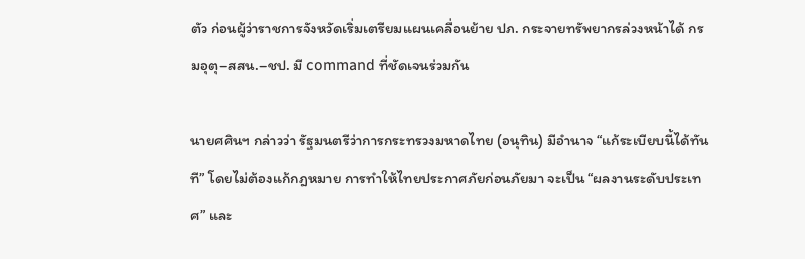ตัว ก่อนผู้ว่าราชการจังหวัดเริ่มเตรียมแผนเคลื่อนย้าย ปภ. กระจายทรัพยากรล่วงหน้าได้ กรมอุตุ–สสน.–ชป. มี command ที่ชัดเจนร่วมกัน

นายศศินฯ กล่าวว่า รัฐมนตรีว่าการกระทรวงมหาดไทย (อนุทิน) มีอำนาจ “แก้ระเบียบนี้ได้ทันที” โดยไม่ต้องแก้กฎหมาย การทำให้ไทยประกาศภัยก่อนภัยมา จะเป็น “ผลงานระดับประเทศ” และ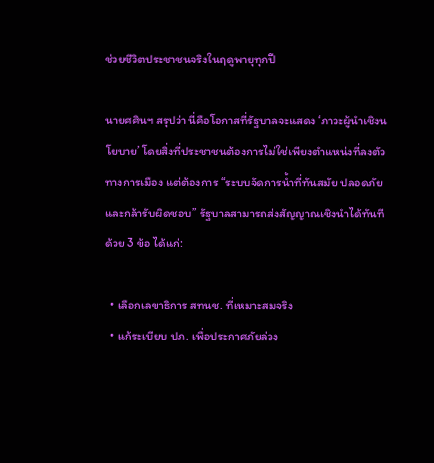ช่วยชีวิตประชาชนจริงในฤดูพายุทุกปี

นายศศินฯ สรุปว่า นี่คือโอกาสที่รัฐบาลจะแสดง ‘ภาวะผู้นำเชิงนโยบาย’ โดยสิ่งที่ประชาชนต้องการไม่ใช่เพียงตำแหน่งที่ลงตัวทางการเมือง แต่ต้องการ “ระบบจัดการน้ำที่ทันสมัย ปลอดภัย และกล้ารับผิดชอบ” รัฐบาลสามารถส่งสัญญาณเชิงนำได้ทันทีด้วย 3 ข้อ ได้แก่:

  • เลือกเลขาธิการ สทนช. ที่เหมาะสมจริง
  • แก้ระเบียบ ปภ. เพื่อประกาศภัยล่วง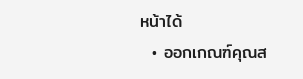หน้าได้
  • ออกเกณฑ์คุณส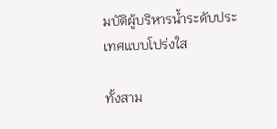มบัติผู้บริหารน้ำระดับประเทศแบบโปร่งใส

ทั้งสาม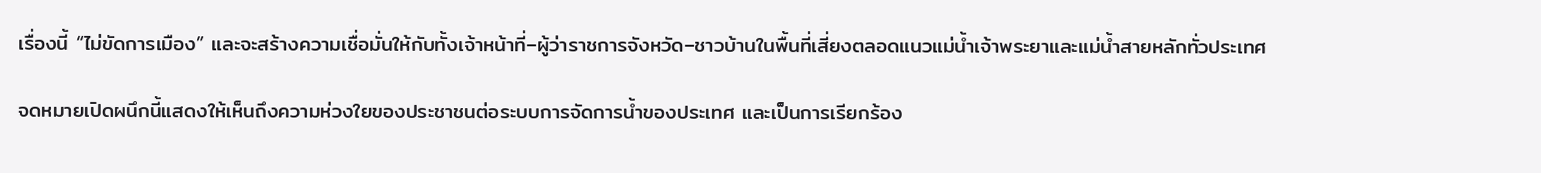เรื่องนี้ “ไม่ขัดการเมือง” และจะสร้างความเชื่อมั่นให้กับทั้งเจ้าหน้าที่–ผู้ว่าราชการจังหวัด–ชาวบ้านในพื้นที่เสี่ยงตลอดแนวแม่น้ำเจ้าพระยาและแม่น้ำสายหลักทั่วประเทศ

จดหมายเปิดผนึกนี้แสดงให้เห็นถึงความห่วงใยของประชาชนต่อระบบการจัดการน้ำของประเทศ และเป็นการเรียกร้อง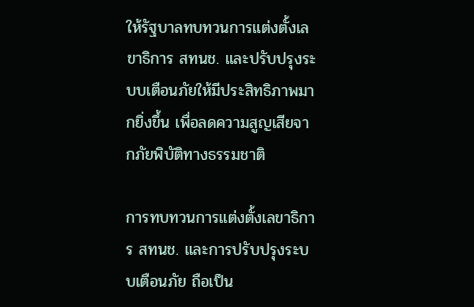ให้รัฐบาลทบทวนการแต่งตั้งเลขาธิการ สทนช. และปรับปรุงระบบเตือนภัยให้มีประสิทธิภาพมากยิ่งขึ้น เพื่อลดความสูญเสียจากภัยพิบัติทางธรรมชาติ

การทบทวนการแต่งตั้งเลขาธิการ สทนช. และการปรับปรุงระบบเตือนภัย ถือเป็น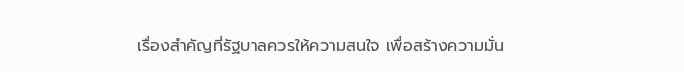เรื่องสำคัญที่รัฐบาลควรให้ความสนใจ เพื่อสร้างความมั่น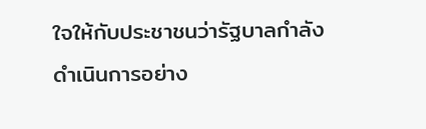ใจให้กับประชาชนว่ารัฐบาลกำลังดำเนินการอย่าง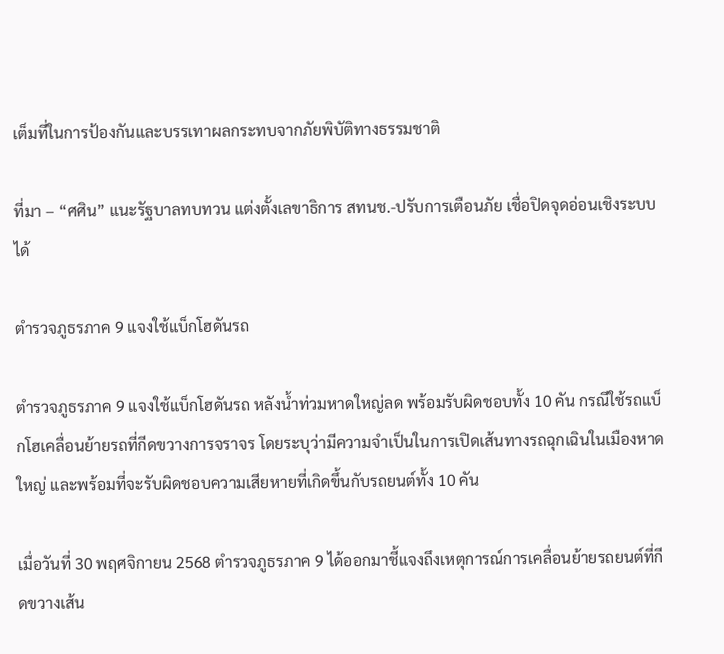เต็มที่ในการป้องกันและบรรเทาผลกระทบจากภัยพิบัติทางธรรมชาติ

ที่มา – “ศศิน” แนะรัฐบาลทบทวน แต่งตั้งเลขาธิการ สทนช.-ปรับการเตือนภัย เชื่อปิดจุดอ่อนเชิงระบบได้

ตำรวจภูธรภาค 9 แจงใช้แบ็กโฮดันรถ

ตำรวจภูธรภาค 9 แจงใช้แบ็กโฮดันรถ หลังน้ำท่วมหาดใหญ่ลด พร้อมรับผิดชอบทั้ง 10 คัน กรณีใช้รถแบ็กโฮเคลื่อนย้ายรถที่กีดขวางการจราจร โดยระบุว่ามีความจำเป็นในการเปิดเส้นทางรถฉุกเฉินในเมืองหาดใหญ่ และพร้อมที่จะรับผิดชอบความเสียหายที่เกิดขึ้นกับรถยนต์ทั้ง 10 คัน

เมื่อวันที่ 30 พฤศจิกายน 2568 ตำรวจภูธรภาค 9 ได้ออกมาชี้แจงถึงเหตุการณ์การเคลื่อนย้ายรถยนต์ที่กีดขวางเส้น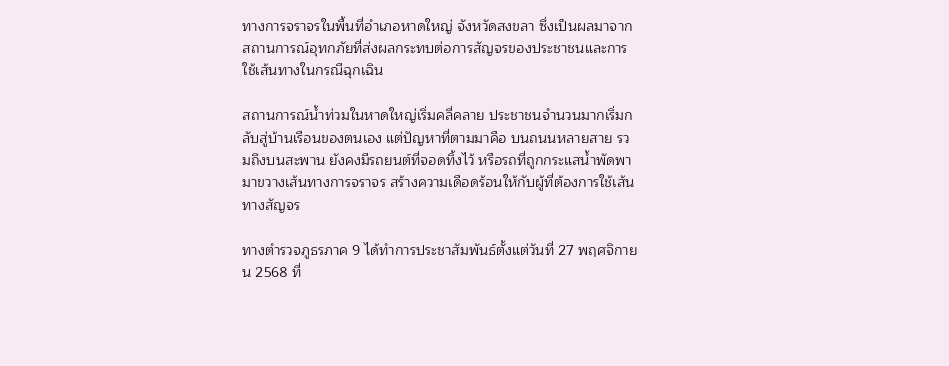ทางการจราจรในพื้นที่อำเภอหาดใหญ่ จังหวัดสงขลา ซึ่งเป็นผลมาจากสถานการณ์อุทกภัยที่ส่งผลกระทบต่อการสัญจรของประชาชนและการใช้เส้นทางในกรณีฉุกเฉิน

สถานการณ์น้ำท่วมในหาดใหญ่เริ่มคลี่คลาย ประชาชนจำนวนมากเริ่มกลับสู่บ้านเรือนของตนเอง แต่ปัญหาที่ตามมาคือ บนถนนหลายสาย รวมถึงบนสะพาน ยังคงมีรถยนต์ที่จอดทิ้งไว้ หรือรถที่ถูกกระแสน้ำพัดพามาขวางเส้นทางการจราจร สร้างความเดือดร้อนให้กับผู้ที่ต้องการใช้เส้นทางสัญจร

ทางตำรวจภูธรภาค 9 ได้ทำการประชาสัมพันธ์ตั้งแต่วันที่ 27 พฤศจิกายน 2568 ที่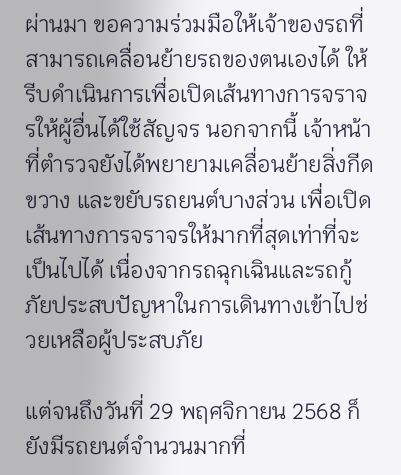ผ่านมา ขอความร่วมมือให้เจ้าของรถที่สามารถเคลื่อนย้ายรถของตนเองได้ ให้รีบดำเนินการเพื่อเปิดเส้นทางการจราจรให้ผู้อื่นได้ใช้สัญจร นอกจากนี้ เจ้าหน้าที่ตำรวจยังได้พยายามเคลื่อนย้ายสิ่งกีดขวาง และขยับรถยนต์บางส่วน เพื่อเปิดเส้นทางการจราจรให้มากที่สุดเท่าที่จะเป็นไปได้ เนื่องจากรถฉุกเฉินและรถกู้ภัยประสบปัญหาในการเดินทางเข้าไปช่วยเหลือผู้ประสบภัย

แต่จนถึงวันที่ 29 พฤศจิกายน 2568 ก็ยังมีรถยนต์จำนวนมากที่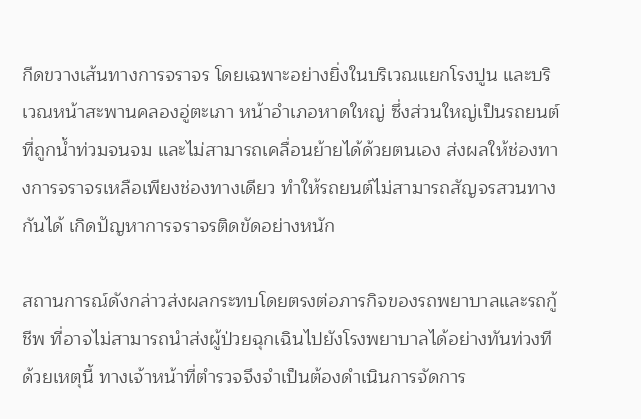กีดขวางเส้นทางการจราจร โดยเฉพาะอย่างยิ่งในบริเวณแยกโรงปูน และบริเวณหน้าสะพานคลองอู่ตะเภา หน้าอำเภอหาดใหญ่ ซึ่งส่วนใหญ่เป็นรถยนต์ที่ถูกน้ำท่วมจนจม และไม่สามารถเคลื่อนย้ายได้ด้วยตนเอง ส่งผลให้ช่องทางการจราจรเหลือเพียงช่องทางเดียว ทำให้รถยนต์ไม่สามารถสัญจรสวนทางกันได้ เกิดปัญหาการจราจรติดขัดอย่างหนัก

สถานการณ์ดังกล่าวส่งผลกระทบโดยตรงต่อภารกิจของรถพยาบาลและรถกู้ชีพ ที่อาจไม่สามารถนำส่งผู้ป่วยฉุกเฉินไปยังโรงพยาบาลได้อย่างทันท่วงที ด้วยเหตุนี้ ทางเจ้าหน้าที่ตำรวจจึงจำเป็นต้องดำเนินการจัดการ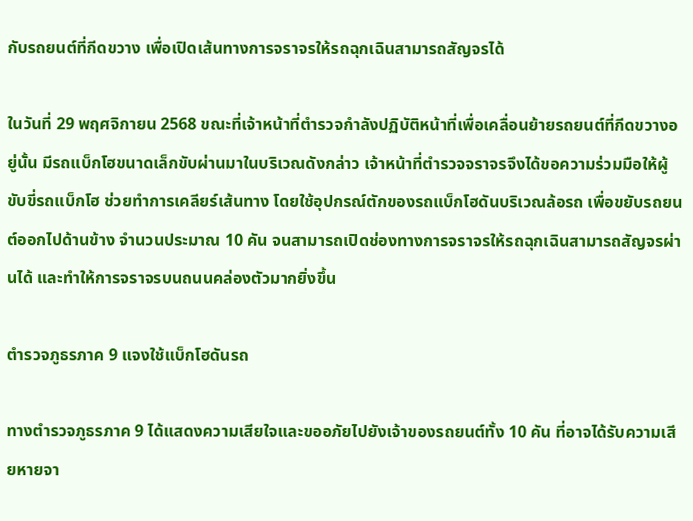กับรถยนต์ที่กีดขวาง เพื่อเปิดเส้นทางการจราจรให้รถฉุกเฉินสามารถสัญจรได้

ในวันที่ 29 พฤศจิกายน 2568 ขณะที่เจ้าหน้าที่ตำรวจกำลังปฏิบัติหน้าที่เพื่อเคลื่อนย้ายรถยนต์ที่กีดขวางอยู่นั้น มีรถแบ็กโฮขนาดเล็กขับผ่านมาในบริเวณดังกล่าว เจ้าหน้าที่ตำรวจจราจรจึงได้ขอความร่วมมือให้ผู้ขับขี่รถแบ็กโฮ ช่วยทำการเคลียร์เส้นทาง โดยใช้อุปกรณ์ตักของรถแบ็กโฮดันบริเวณล้อรถ เพื่อขยับรถยนต์ออกไปด้านข้าง จำนวนประมาณ 10 คัน จนสามารถเปิดช่องทางการจราจรให้รถฉุกเฉินสามารถสัญจรผ่านได้ และทำให้การจราจรบนถนนคล่องตัวมากยิ่งขึ้น

ตำรวจภูธรภาค 9 แจงใช้แบ็กโฮดันรถ

ทางตำรวจภูธรภาค 9 ได้แสดงความเสียใจและขออภัยไปยังเจ้าของรถยนต์ทั้ง 10 คัน ที่อาจได้รับความเสียหายจา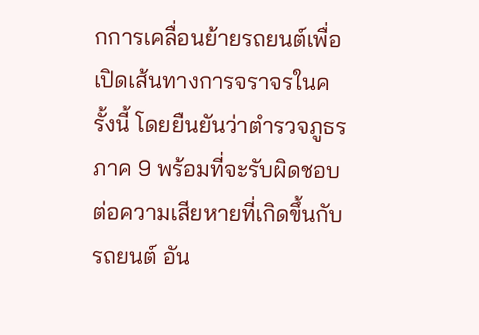กการเคลื่อนย้ายรถยนต์เพื่อเปิดเส้นทางการจราจรในครั้งนี้ โดยยืนยันว่าตำรวจภูธรภาค 9 พร้อมที่จะรับผิดชอบต่อความเสียหายที่เกิดขึ้นกับรถยนต์ อัน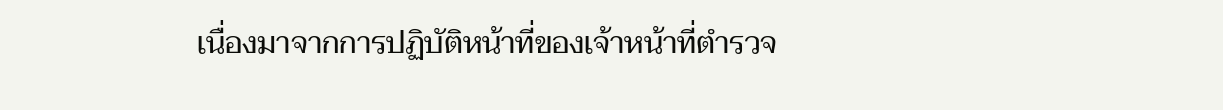เนื่องมาจากการปฏิบัติหน้าที่ของเจ้าหน้าที่ตำรวจ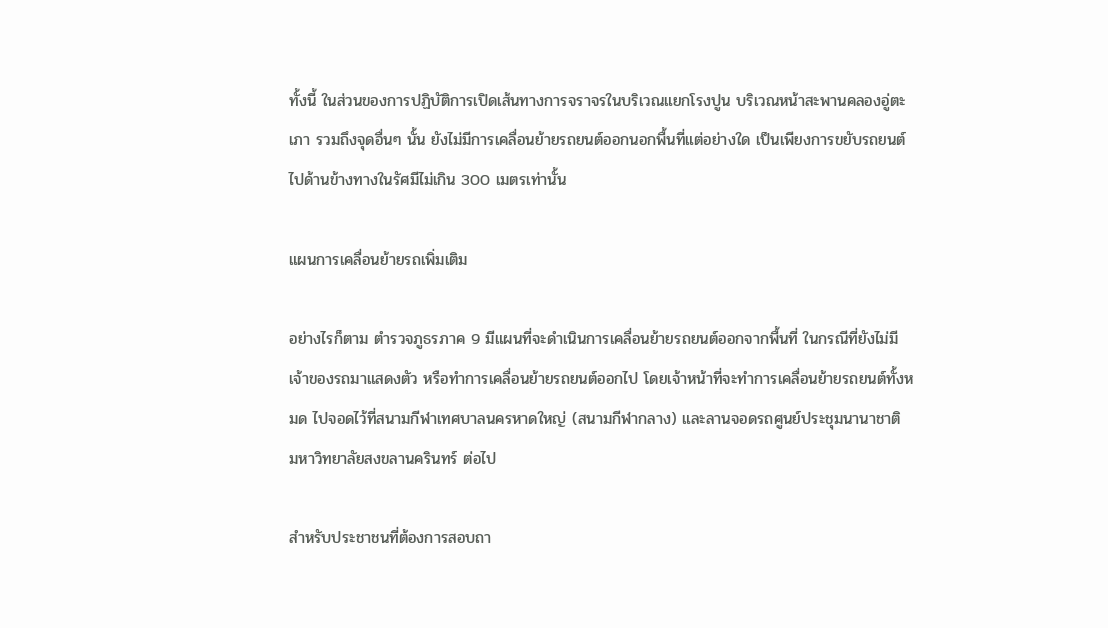ทั้งนี้ ในส่วนของการปฏิบัติการเปิดเส้นทางการจราจรในบริเวณแยกโรงปูน บริเวณหน้าสะพานคลองอู่ตะเภา รวมถึงจุดอื่นๆ นั้น ยังไม่มีการเคลื่อนย้ายรถยนต์ออกนอกพื้นที่แต่อย่างใด เป็นเพียงการขยับรถยนต์ไปด้านข้างทางในรัศมีไม่เกิน 300 เมตรเท่านั้น

แผนการเคลื่อนย้ายรถเพิ่มเติม

อย่างไรก็ตาม ตำรวจภูธรภาค 9 มีแผนที่จะดำเนินการเคลื่อนย้ายรถยนต์ออกจากพื้นที่ ในกรณีที่ยังไม่มีเจ้าของรถมาแสดงตัว หรือทำการเคลื่อนย้ายรถยนต์ออกไป โดยเจ้าหน้าที่จะทำการเคลื่อนย้ายรถยนต์ทั้งหมด ไปจอดไว้ที่สนามกีฬาเทศบาลนครหาดใหญ่ (สนามกีฬากลาง) และลานจอดรถศูนย์ประชุมนานาชาติ มหาวิทยาลัยสงขลานครินทร์ ต่อไป

สำหรับประชาชนที่ต้องการสอบถา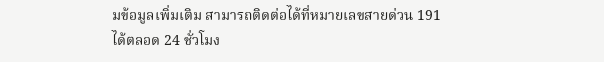มข้อมูลเพิ่มเติม สามารถติดต่อได้ที่หมายเลขสายด่วน 191 ได้ตลอด 24 ชั่วโมง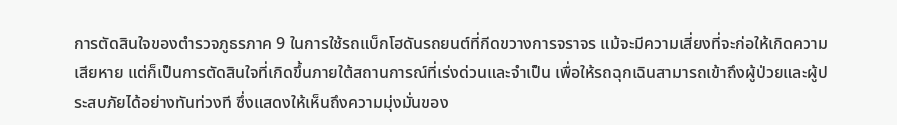การตัดสินใจของตำรวจภูธรภาค 9 ในการใช้รถแบ็กโฮดันรถยนต์ที่กีดขวางการจราจร แม้จะมีความเสี่ยงที่จะก่อให้เกิดความเสียหาย แต่ก็เป็นการตัดสินใจที่เกิดขึ้นภายใต้สถานการณ์ที่เร่งด่วนและจำเป็น เพื่อให้รถฉุกเฉินสามารถเข้าถึงผู้ป่วยและผู้ประสบภัยได้อย่างทันท่วงที ซึ่งแสดงให้เห็นถึงความมุ่งมั่นของ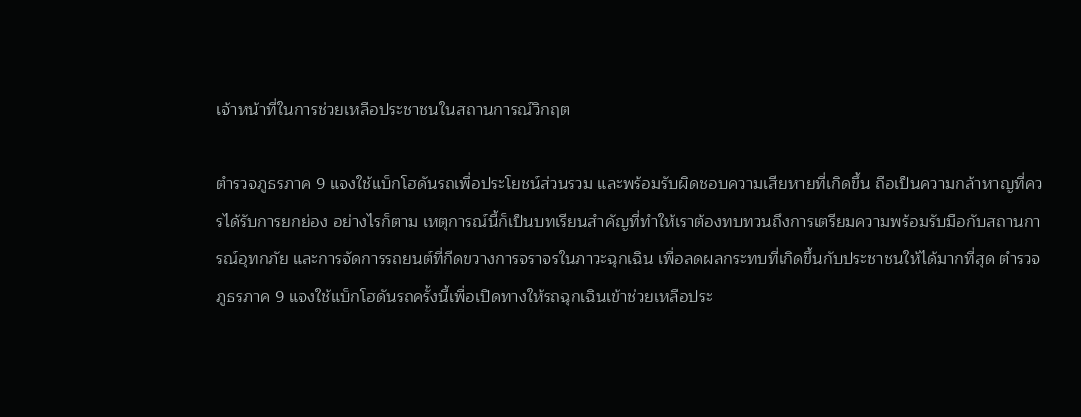เจ้าหน้าที่ในการช่วยเหลือประชาชนในสถานการณ์วิกฤต

ตำรวจภูธรภาค 9 แจงใช้แบ็กโฮดันรถเพื่อประโยชน์ส่วนรวม และพร้อมรับผิดชอบความเสียหายที่เกิดขึ้น ถือเป็นความกล้าหาญที่ควรได้รับการยกย่อง อย่างไรก็ตาม เหตุการณ์นี้ก็เป็นบทเรียนสำคัญที่ทำให้เราต้องทบทวนถึงการเตรียมความพร้อมรับมือกับสถานการณ์อุทกภัย และการจัดการรถยนต์ที่กีดขวางการจราจรในภาวะฉุกเฉิน เพื่อลดผลกระทบที่เกิดขึ้นกับประชาชนให้ได้มากที่สุด ตำรวจภูธรภาค 9 แจงใช้แบ็กโฮดันรถครั้งนี้เพื่อเปิดทางให้รถฉุกเฉินเข้าช่วยเหลือประ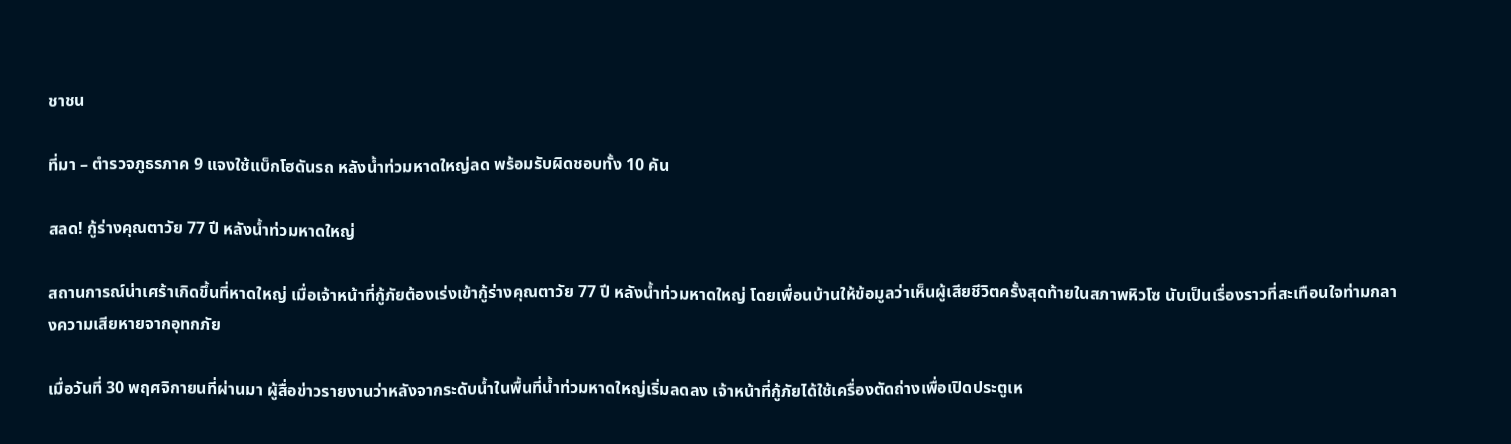ชาชน

ที่มา – ตำรวจภูธรภาค 9 แจงใช้แบ็กโฮดันรถ หลังน้ำท่วมหาดใหญ่ลด พร้อมรับผิดชอบทั้ง 10 คัน

สลด! กู้ร่างคุณตาวัย 77 ปี หลังน้ำท่วมหาดใหญ่

สถานการณ์น่าเศร้าเกิดขึ้นที่หาดใหญ่ เมื่อเจ้าหน้าที่กู้ภัยต้องเร่งเข้ากู้ร่างคุณตาวัย 77 ปี หลังน้ำท่วมหาดใหญ่ โดยเพื่อนบ้านให้ข้อมูลว่าเห็นผู้เสียชีวิตครั้งสุดท้ายในสภาพหิวโซ นับเป็นเรื่องราวที่สะเทือนใจท่ามกลางความเสียหายจากอุทกภัย

เมื่อวันที่ 30 พฤศจิกายนที่ผ่านมา ผู้สื่อข่าวรายงานว่าหลังจากระดับน้ำในพื้นที่น้ำท่วมหาดใหญ่เริ่มลดลง เจ้าหน้าที่กู้ภัยได้ใช้เครื่องตัดถ่างเพื่อเปิดประตูเห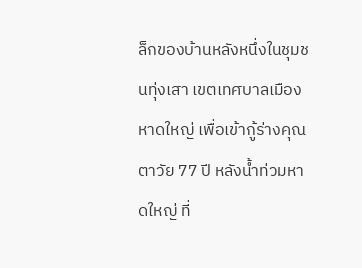ล็กของบ้านหลังหนึ่งในชุมชนทุ่งเสา เขตเทศบาลเมืองหาดใหญ่ เพื่อเข้ากู้ร่างคุณตาวัย 77 ปี หลังน้ำท่วมหาดใหญ่ ที่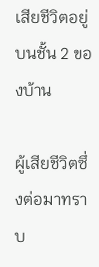เสียชีวิตอยู่บนชั้น 2 ของบ้าน

ผู้เสียชีวิตซึ่งต่อมาทราบ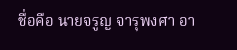ชื่อคือ นายจรูญ จารุพงศา อา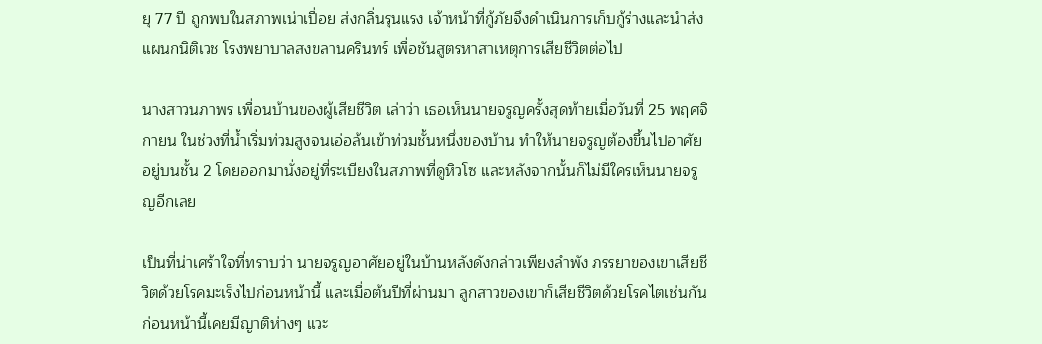ยุ 77 ปี ถูกพบในสภาพเน่าเปื่อย ส่งกลิ่นรุนแรง เจ้าหน้าที่กู้ภัยจึงดำเนินการเก็บกู้ร่างและนำส่งแผนกนิติเวช โรงพยาบาลสงขลานครินทร์ เพื่อชันสูตรหาสาเหตุการเสียชีวิตต่อไป

นางสาวนภาพร เพื่อนบ้านของผู้เสียชีวิต เล่าว่า เธอเห็นนายจรูญครั้งสุดท้ายเมื่อวันที่ 25 พฤศจิกายน ในช่วงที่น้ำเริ่มท่วมสูงจนเอ่อล้นเข้าท่วมชั้นหนึ่งของบ้าน ทำให้นายจรูญต้องขึ้นไปอาศัยอยู่บนชั้น 2 โดยออกมานั่งอยู่ที่ระเบียงในสภาพที่ดูหิวโซ และหลังจากนั้นก็ไม่มีใครเห็นนายจรูญอีกเลย

เป็นที่น่าเศร้าใจที่ทราบว่า นายจรูญอาศัยอยู่ในบ้านหลังดังกล่าวเพียงลำพัง ภรรยาของเขาเสียชีวิตด้วยโรคมะเร็งไปก่อนหน้านี้ และเมื่อต้นปีที่ผ่านมา ลูกสาวของเขาก็เสียชีวิตด้วยโรคไตเช่นกัน ก่อนหน้านี้เคยมีญาติห่างๆ แวะ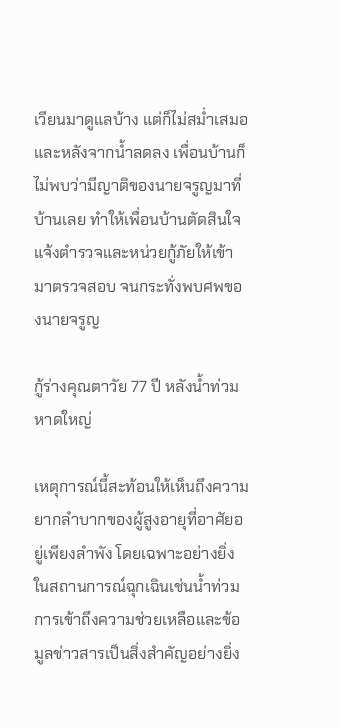เวียนมาดูแลบ้าง แต่ก็ไม่สม่ำเสมอ และหลังจากน้ำลดลง เพื่อนบ้านก็ไม่พบว่ามีญาติของนายจรูญมาที่บ้านเลย ทำให้เพื่อนบ้านตัดสินใจแจ้งตำรวจและหน่วยกู้ภัยให้เข้ามาตรวจสอบ จนกระทั่งพบศพของนายจรูญ

กู้ร่างคุณตาวัย 77 ปี หลังน้ำท่วมหาดใหญ่

เหตุการณ์นี้สะท้อนให้เห็นถึงความยากลำบากของผู้สูงอายุที่อาศัยอยู่เพียงลำพัง โดยเฉพาะอย่างยิ่งในสถานการณ์ฉุกเฉินเช่นน้ำท่วม การเข้าถึงความช่วยเหลือและข้อมูลข่าวสารเป็นสิ่งสำคัญอย่างยิ่ง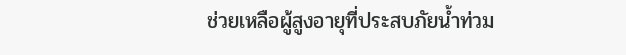ช่วยเหลือผู้สูงอายุที่ประสบภัยน้ำท่วม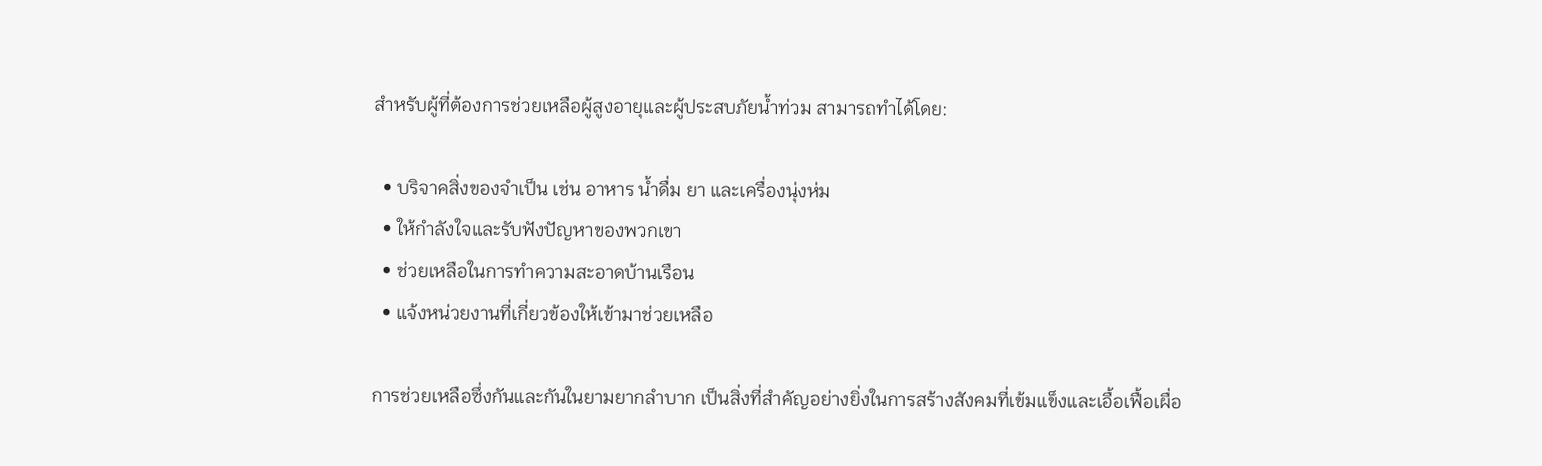สำหรับผู้ที่ต้องการช่วยเหลือผู้สูงอายุและผู้ประสบภัยน้ำท่วม สามารถทำได้โดย:

  • บริจาคสิ่งของจำเป็น เช่น อาหาร น้ำดื่ม ยา และเครื่องนุ่งห่ม
  • ให้กำลังใจและรับฟังปัญหาของพวกเขา
  • ช่วยเหลือในการทำความสะอาดบ้านเรือน
  • แจ้งหน่วยงานที่เกี่ยวข้องให้เข้ามาช่วยเหลือ

การช่วยเหลือซึ่งกันและกันในยามยากลำบาก เป็นสิ่งที่สำคัญอย่างยิ่งในการสร้างสังคมที่เข้มแข็งและเอื้อเฟื้อเผื่อ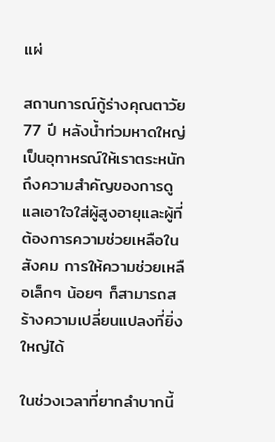แผ่

สถานการณ์กู้ร่างคุณตาวัย 77 ปี หลังน้ำท่วมหาดใหญ่ เป็นอุทาหรณ์ให้เราตระหนักถึงความสำคัญของการดูแลเอาใจใส่ผู้สูงอายุและผู้ที่ต้องการความช่วยเหลือในสังคม การให้ความช่วยเหลือเล็กๆ น้อยๆ ก็สามารถสร้างความเปลี่ยนแปลงที่ยิ่งใหญ่ได้

ในช่วงเวลาที่ยากลำบากนี้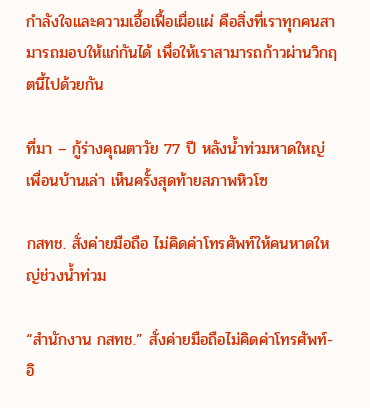กำลังใจและความเอื้อเฟื้อเผื่อแผ่ คือสิ่งที่เราทุกคนสามารถมอบให้แก่กันได้ เพื่อให้เราสามารถก้าวผ่านวิกฤตนี้ไปด้วยกัน

ที่มา – กู้ร่างคุณตาวัย 77 ปี หลังน้ำท่วมหาดใหญ่ เพื่อนบ้านเล่า เห็นครั้งสุดท้ายสภาพหิวโซ

กสทช. สั่งค่ายมือถือ ไม่คิดค่าโทรศัพท์ให้คนหาดใหญ่ช่วงน้ำท่วม

“สำนักงาน กสทช.” สั่งค่ายมือถือไม่คิดค่าโทรศัพท์-อิ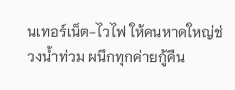นเทอร์เน็ต-ไวไฟ ให้คนหาดใหญ่ช่วงน้ำท่วม ผนึกทุกค่ายกู้คืน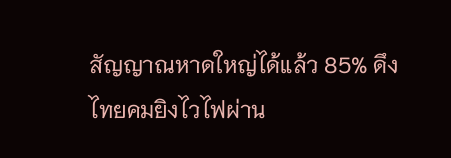สัญญาณหาดใหญ่ได้แล้ว 85% ดึงไทยคมยิงไวไฟผ่าน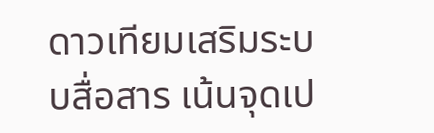ดาวเทียมเสริมระบบสื่อสาร เน้นจุดเป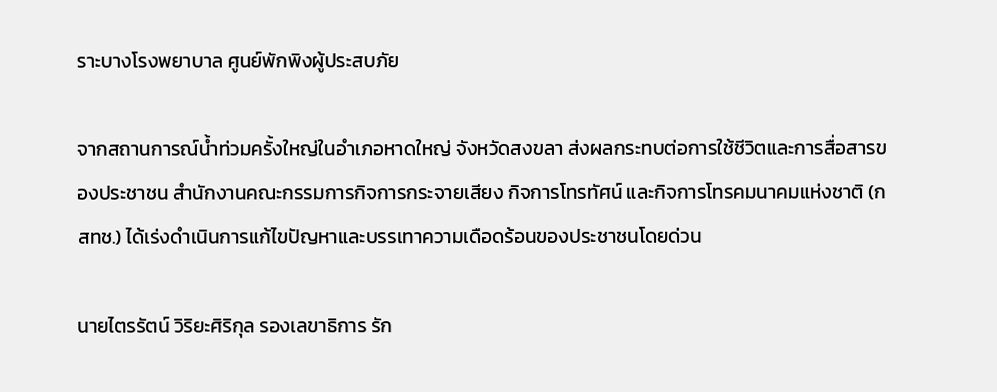ราะบางโรงพยาบาล ศูนย์พักพิงผู้ประสบภัย

จากสถานการณ์น้ำท่วมครั้งใหญ่ในอำเภอหาดใหญ่ จังหวัดสงขลา ส่งผลกระทบต่อการใช้ชีวิตและการสื่อสารของประชาชน สำนักงานคณะกรรมการกิจการกระจายเสียง กิจการโทรทัศน์ และกิจการโทรคมนาคมแห่งชาติ (กสทช.) ได้เร่งดำเนินการแก้ไขปัญหาและบรรเทาความเดือดร้อนของประชาชนโดยด่วน

นายไตรรัตน์ วิริยะศิริกุล รองเลขาธิการ รัก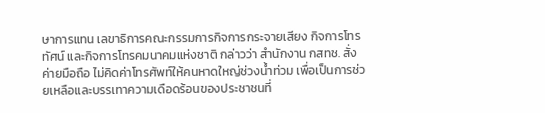ษาการแทน เลขาธิการคณะกรรมการกิจการกระจายเสียง กิจการโทรทัศน์ และกิจการโทรคมนาคมแห่งชาติ กล่าวว่า สำนักงาน กสทช. สั่งค่ายมือถือ ไม่คิดค่าโทรศัพท์ให้คนหาดใหญ่ช่วงน้ำท่วม เพื่อเป็นการช่วยเหลือและบรรเทาความเดือดร้อนของประชาชนที่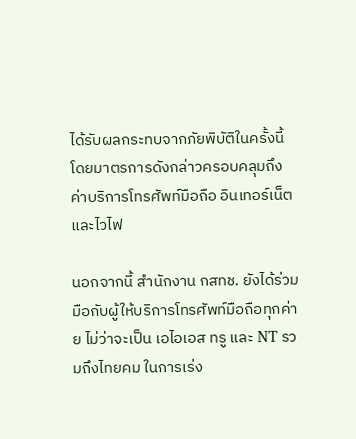ได้รับผลกระทบจากภัยพิบัติในครั้งนี้ โดยมาตรการดังกล่าวครอบคลุมถึงค่าบริการโทรศัพท์มือถือ อินเทอร์เน็ต และไวไฟ

นอกจากนี้ สำนักงาน กสทช. ยังได้ร่วมมือกับผู้ให้บริการโทรศัพท์มือถือทุกค่าย ไม่ว่าจะเป็น เอไอเอส ทรู และ NT รวมถึงไทยคม ในการเร่ง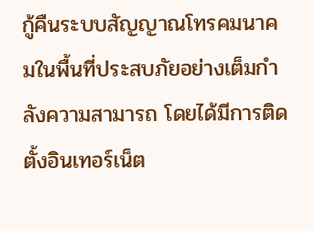กู้คืนระบบสัญญาณโทรคมนาคมในพื้นที่ประสบภัยอย่างเต็มกำลังความสามารถ โดยได้มีการติดตั้งอินเทอร์เน็ต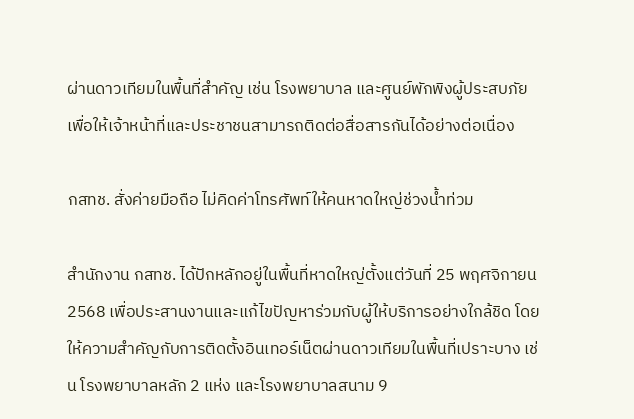ผ่านดาวเทียมในพื้นที่สำคัญ เช่น โรงพยาบาล และศูนย์พักพิงผู้ประสบภัย เพื่อให้เจ้าหน้าที่และประชาชนสามารถติดต่อสื่อสารกันได้อย่างต่อเนื่อง

กสทช. สั่งค่ายมือถือ ไม่คิดค่าโทรศัพท์ให้คนหาดใหญ่ช่วงน้ำท่วม

สำนักงาน กสทช. ได้ปักหลักอยู่ในพื้นที่หาดใหญ่ตั้งแต่วันที่ 25 พฤศจิกายน 2568 เพื่อประสานงานและแก้ไขปัญหาร่วมกับผู้ให้บริการอย่างใกล้ชิด โดยให้ความสำคัญกับการติดตั้งอินเทอร์เน็ตผ่านดาวเทียมในพื้นที่เปราะบาง เช่น โรงพยาบาลหลัก 2 แห่ง และโรงพยาบาลสนาม 9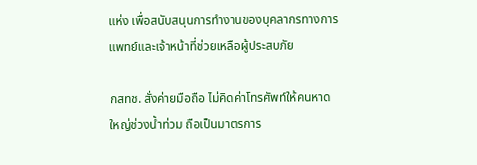แห่ง เพื่อสนับสนุนการทำงานของบุคลากรทางการแพทย์และเจ้าหน้าที่ช่วยเหลือผู้ประสบภัย

กสทช. สั่งค่ายมือถือ ไม่คิดค่าโทรศัพท์ให้คนหาดใหญ่ช่วงน้ำท่วม ถือเป็นมาตรการ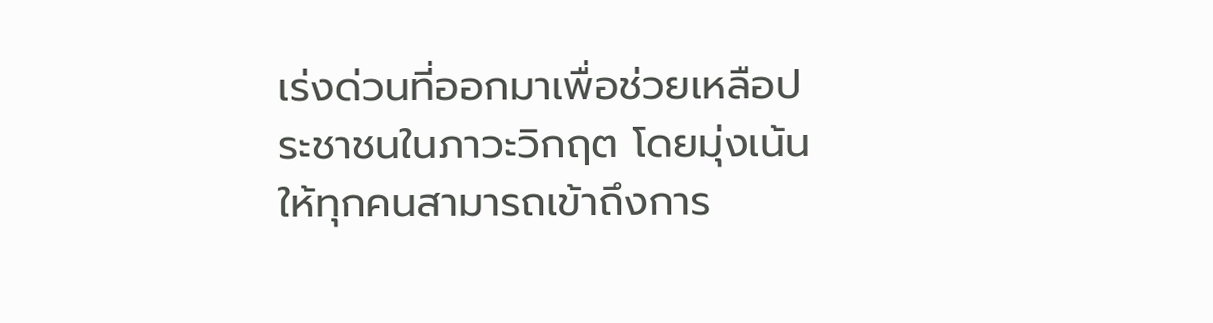เร่งด่วนที่ออกมาเพื่อช่วยเหลือประชาชนในภาวะวิกฤต โดยมุ่งเน้นให้ทุกคนสามารถเข้าถึงการ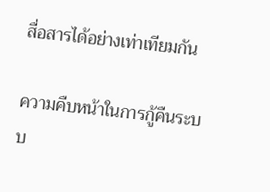สื่อสารได้อย่างเท่าเทียมกัน

ความคืบหน้าในการกู้คืนระบบ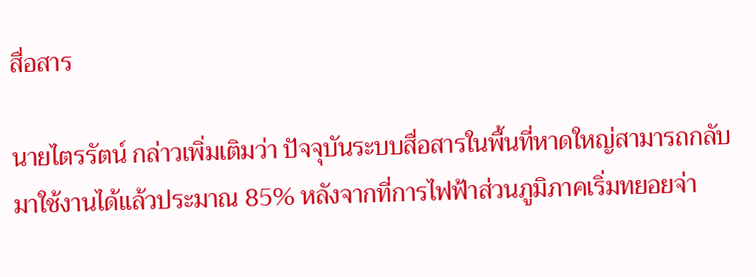สื่อสาร

นายไตรรัตน์ กล่าวเพิ่มเติมว่า ปัจจุบันระบบสื่อสารในพื้นที่หาดใหญ่สามารถกลับมาใช้งานได้แล้วประมาณ 85% หลังจากที่การไฟฟ้าส่วนภูมิภาคเริ่มทยอยจ่า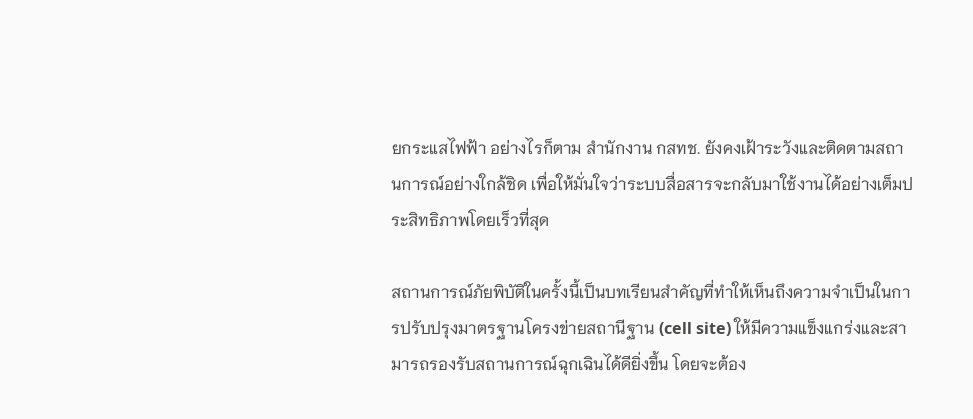ยกระแสไฟฟ้า อย่างไรก็ตาม สำนักงาน กสทช. ยังคงเฝ้าระวังและติดตามสถานการณ์อย่างใกล้ชิด เพื่อให้มั่นใจว่าระบบสื่อสารจะกลับมาใช้งานได้อย่างเต็มประสิทธิภาพโดยเร็วที่สุด

สถานการณ์ภัยพิบัติในครั้งนี้เป็นบทเรียนสำคัญที่ทำให้เห็นถึงความจำเป็นในการปรับปรุงมาตรฐานโครงข่ายสถานีฐาน (cell site) ให้มีความแข็งแกร่งและสามารถรองรับสถานการณ์ฉุกเฉินได้ดียิ่งขึ้น โดยจะต้อง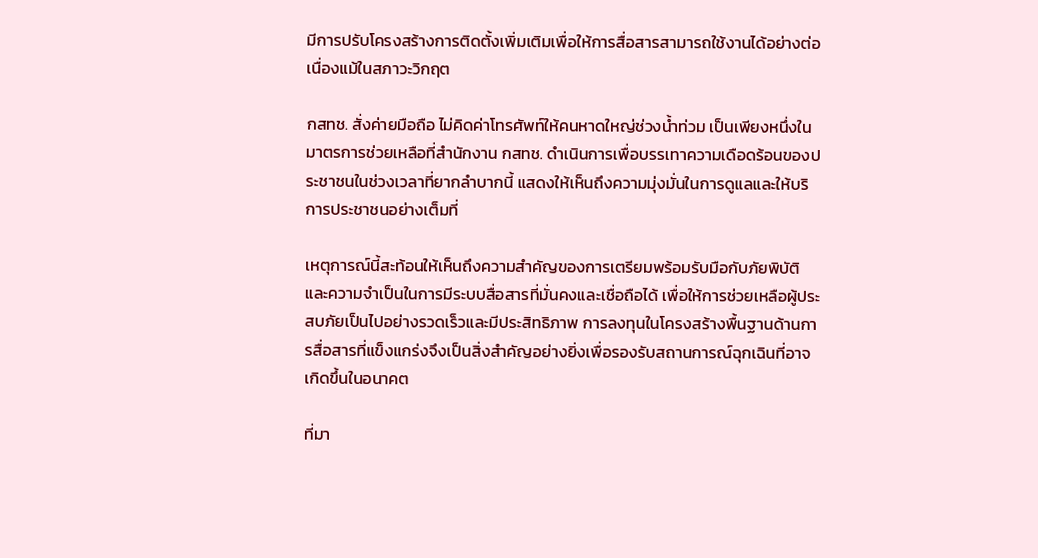มีการปรับโครงสร้างการติดตั้งเพิ่มเติมเพื่อให้การสื่อสารสามารถใช้งานได้อย่างต่อเนื่องแม้ในสภาวะวิกฤต

กสทช. สั่งค่ายมือถือ ไม่คิดค่าโทรศัพท์ให้คนหาดใหญ่ช่วงน้ำท่วม เป็นเพียงหนึ่งในมาตรการช่วยเหลือที่สำนักงาน กสทช. ดำเนินการเพื่อบรรเทาความเดือดร้อนของประชาชนในช่วงเวลาที่ยากลำบากนี้ แสดงให้เห็นถึงความมุ่งมั่นในการดูแลและให้บริการประชาชนอย่างเต็มที่

เหตุการณ์นี้สะท้อนให้เห็นถึงความสำคัญของการเตรียมพร้อมรับมือกับภัยพิบัติ และความจำเป็นในการมีระบบสื่อสารที่มั่นคงและเชื่อถือได้ เพื่อให้การช่วยเหลือผู้ประสบภัยเป็นไปอย่างรวดเร็วและมีประสิทธิภาพ การลงทุนในโครงสร้างพื้นฐานด้านการสื่อสารที่แข็งแกร่งจึงเป็นสิ่งสำคัญอย่างยิ่งเพื่อรองรับสถานการณ์ฉุกเฉินที่อาจเกิดขึ้นในอนาคต

ที่มา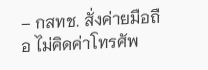– กสทช. สั่งค่ายมือถือ ไม่คิดค่าโทรศัพ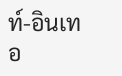ท์-อินเทอ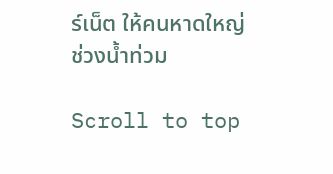ร์เน็ต ให้คนหาดใหญ่ช่วงน้ำท่วม

Scroll to top